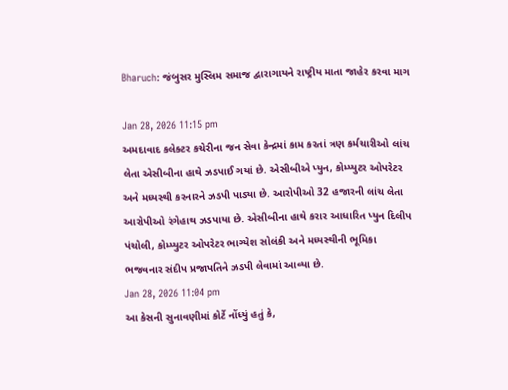Bharuch: જંબુસર મુસ્લિમ સમાજ દ્વારાગાયને રાષ્ટ્રીય માતા જાહેર કરવા માગ

Jan 28, 2026 11:15 pm
અમદાવાદ કલેક્ટર કચેરીના જન સેવા કેન્દ્રમાં કામ કરતાં ત્રણ કર્મચારીઓ લાંચ લેતા એસીબીના હાથે ઝડપાઈ ગયાં છે. એસીબીએ પ્યુન, કોમ્પ્યુટર ઓપરેટર અને મધ્યસ્થી કરનારને ઝડપી પાડ્યા છે. આરોપીઓ 32 હજારની લાંચ લેતા આરોપીઓ રંગેહાથ ઝડપાયા છે. એસીબીના હાથે કરાર આધારિત પ્યુન દિલીપ પંચોલી, કોમ્પ્યુટર ઓપરેટર ભાગ્યેશ સોલંકી અને મધ્યસ્થીની ભૂમિકા ભજવનાર સંદીપ પ્રજાપતિને ઝડપી લેવામાં આવ્યા છે.
Jan 28, 2026 11:04 pm
આ કેસની સુનાવણીમાં કોર્ટે નોંધ્યું હતું કે,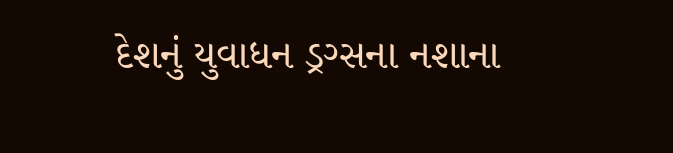દેશનું યુવાધન ડ્રગ્સના નશાના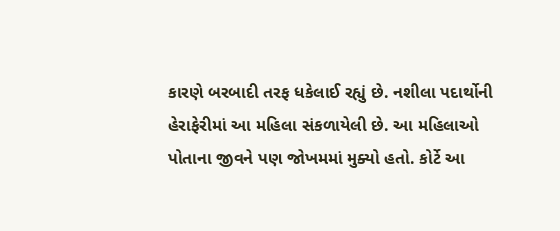કારણે બરબાદી તરફ ધકેલાઈ રહ્યું છે. નશીલા પદાર્થોની હેરાફેરીમાં આ મહિલા સંકળાયેલી છે. આ મહિલાઓ પોતાના જીવને પણ જોખમમાં મુક્યો હતો. કોર્ટે આ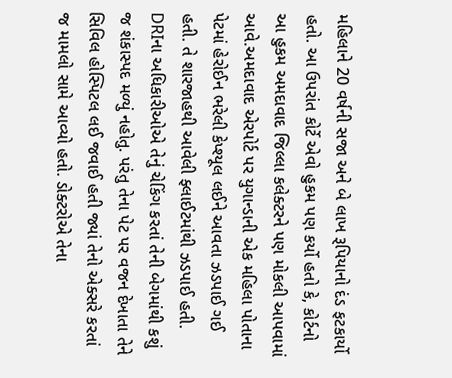મહિલાને 20 વર્ષની સજા અને બે લાખ રૂપિયાનો દંડ ફટકાર્યો હતો. આ ઉપરાંત કોર્ટે એવો હુકમ પણ કર્યો હતો કે, કોર્ટનો આ હુકમ અમદાવાદ જિલ્લા કલેક્ટરને પણ મોકલી આપવામાં આવે.અમદાવાદ એરપોર્ટ પર યુગાન્ડાની એક મહિલા પોતાના પેટમાં હેરોઈન ભરેલી કેપ્શ્યૂલ લઈને આવતા ઝડપાઈ ગઈ હતી. તે શારજાહથી આવેલી ફ્લાઈટમાંથી ઝડપાઈ હતી. DRIના અધિકારીઓએ તેનું ચેકિંગ કરતાં તેની બેગમાંથી કશું જ શંકાસ્પદ મળ્યું નહોતુ. પરંતુ તેના પેટ પર વજન દેખાતા તેને સિવિલ હોસ્પિટલ લઈ જવાઈ હતી જ્યાં તેનો એક્સરે કરતાં જ મામલો સામે આવ્યો હતો. ડોક્ટરોએ તેના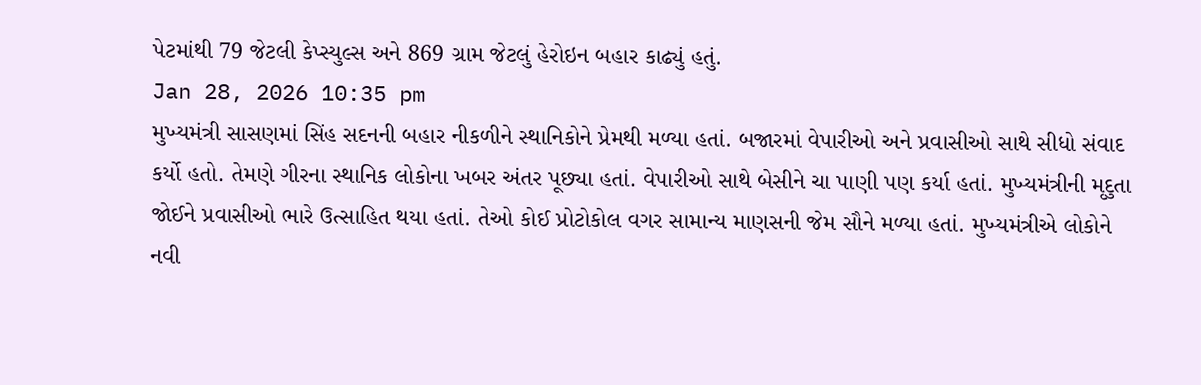પેટમાંથી 79 જેટલી કેપ્સ્યુલ્સ અને 869 ગ્રામ જેટલું હેરોઇન બહાર કાઢ્યું હતું.
Jan 28, 2026 10:35 pm
મુખ્યમંત્રી સાસણમાં સિંહ સદનની બહાર નીકળીને સ્થાનિકોને પ્રેમથી મળ્યા હતાં. બજારમાં વેપારીઓ અને પ્રવાસીઓ સાથે સીધો સંવાદ કર્યો હતો. તેમણે ગીરના સ્થાનિક લોકોના ખબર અંતર પૂછ્યા હતાં. વેપારીઓ સાથે બેસીને ચા પાણી પણ કર્યા હતાં. મુખ્યમંત્રીની મૃદુતા જોઈને પ્રવાસીઓ ભારે ઉત્સાહિત થયા હતાં. તેઓ કોઈ પ્રોટોકોલ વગર સામાન્ય માણસની જેમ સૌને મળ્યા હતાં. મુખ્યમંત્રીએ લોકોને નવી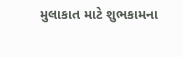મુલાકાત માટે શુભકામના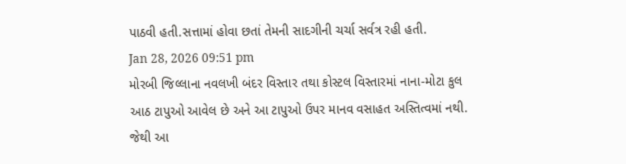પાઠવી હતી.સત્તામાં હોવા છતાં તેમની સાદગીની ચર્ચા સર્વત્ર રહી હતી.
Jan 28, 2026 09:51 pm
મોરબી જિલ્લાના નવલખી બંદર વિસ્તાર તથા કોસ્ટલ વિસ્તારમાં નાના-મોટા કુલ આઠ ટાપુઓ આવેલ છે અને આ ટાપુઓ ઉપર માનવ વસાહત અસ્તિત્વમાં નથી. જેથી આ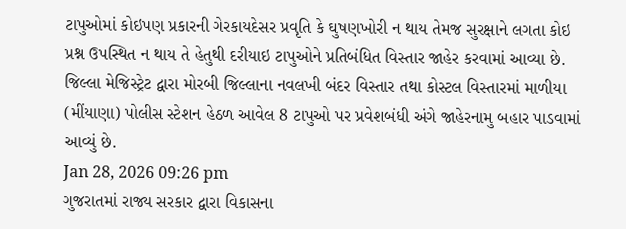ટાપુઓમાં કોઇપણ પ્રકારની ગેરકાયદેસર પ્રવૃતિ કે ઘુષણખોરી ન થાય તેમજ સુરક્ષાને લગતા કોઇ પ્રશ્ન ઉપસ્થિત ન થાય તે હેતુથી દરીયાઇ ટાપુઓને પ્રતિબંધિત વિસ્તાર જાહેર કરવામાં આવ્યા છે. જિલ્લા મેજિસ્ટ્રેટ દ્વારા મોરબી જિલ્લાના નવલખી બંદર વિસ્તાર તથા કોસ્ટલ વિસ્તારમાં માળીયા (મીંયાણા) પોલીસ સ્ટેશન હેઠળ આવેલ 8 ટાપુઓ પર પ્રવેશબંધી અંગે જાહેરનામુ બહાર પાડવામાં આવ્યું છે.
Jan 28, 2026 09:26 pm
ગુજરાતમાં રાજ્ય સરકાર દ્વારા વિકાસના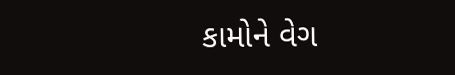કામોને વેગ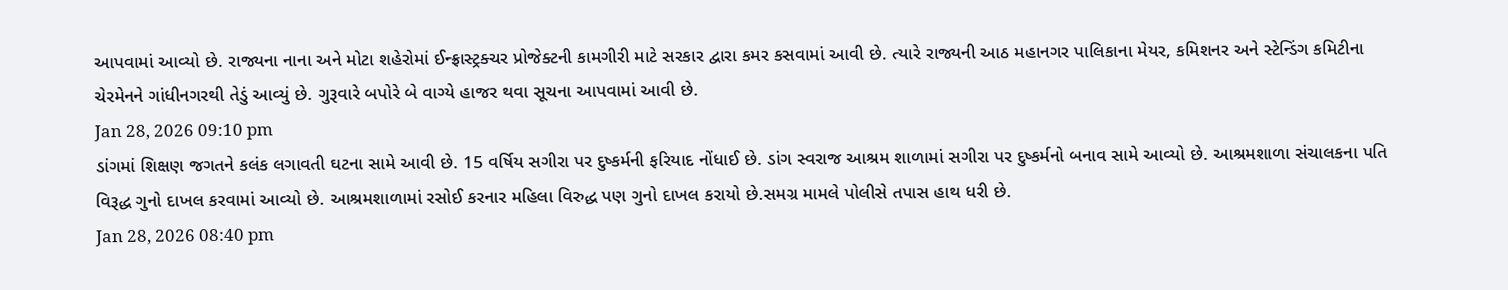આપવામાં આવ્યો છે. રાજ્યના નાના અને મોટા શહેરોમાં ઈન્ફ્રાસ્ટ્રક્ચર પ્રોજેક્ટની કામગીરી માટે સરકાર દ્વારા કમર કસવામાં આવી છે. ત્યારે રાજ્યની આઠ મહાનગર પાલિકાના મેયર, કમિશનર અને સ્ટેન્ડિંગ કમિટીના ચેરમેનને ગાંધીનગરથી તેડું આવ્યું છે. ગુરૂવારે બપોરે બે વાગ્યે હાજર થવા સૂચના આપવામાં આવી છે.
Jan 28, 2026 09:10 pm
ડાંગમાં શિક્ષણ જગતને કલંક લગાવતી ઘટના સામે આવી છે. 15 વર્ષિય સગીરા પર દુષ્કર્મની ફરિયાદ નોંધાઈ છે. ડાંગ સ્વરાજ આશ્રમ શાળામાં સગીરા પર દુષ્કર્મનો બનાવ સામે આવ્યો છે. આશ્રમશાળા સંચાલકના પતિ વિરૂદ્ધ ગુનો દાખલ કરવામાં આવ્યો છે. આશ્રમશાળામાં રસોઈ કરનાર મહિલા વિરુદ્ધ પણ ગુનો દાખલ કરાયો છે.સમગ્ર મામલે પોલીસે તપાસ હાથ ધરી છે.
Jan 28, 2026 08:40 pm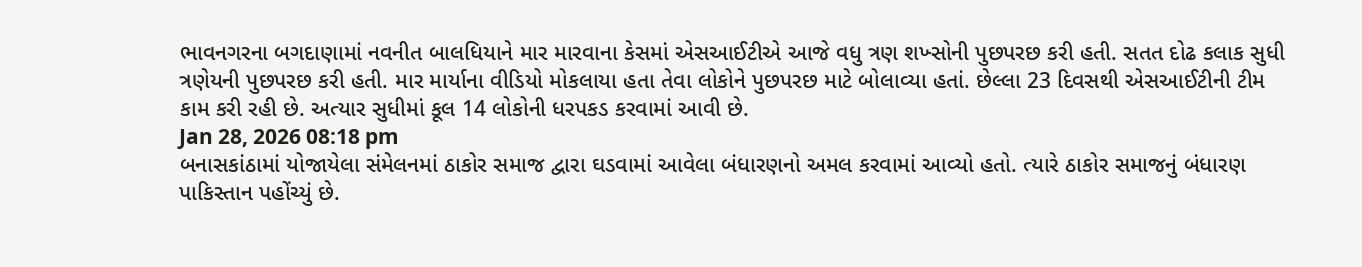ભાવનગરના બગદાણામાં નવનીત બાલધિયાને માર મારવાના કેસમાં એસઆઈટીએ આજે વધુ ત્રણ શખ્સોની પુછપરછ કરી હતી. સતત દોઢ કલાક સુધી ત્રણેયની પુછપરછ કરી હતી. માર માર્યાના વીડિયો મોકલાયા હતા તેવા લોકોને પુછપરછ માટે બોલાવ્યા હતાં. છેલ્લા 23 દિવસથી એસઆઈટીની ટીમ કામ કરી રહી છે. અત્યાર સુધીમાં કૂલ 14 લોકોની ધરપકડ કરવામાં આવી છે.
Jan 28, 2026 08:18 pm
બનાસકાંઠામાં યોજાયેલા સંમેલનમાં ઠાકોર સમાજ દ્વારા ઘડવામાં આવેલા બંધારણનો અમલ કરવામાં આવ્યો હતો. ત્યારે ઠાકોર સમાજનું બંધારણ પાકિસ્તાન પહોંચ્યું છે.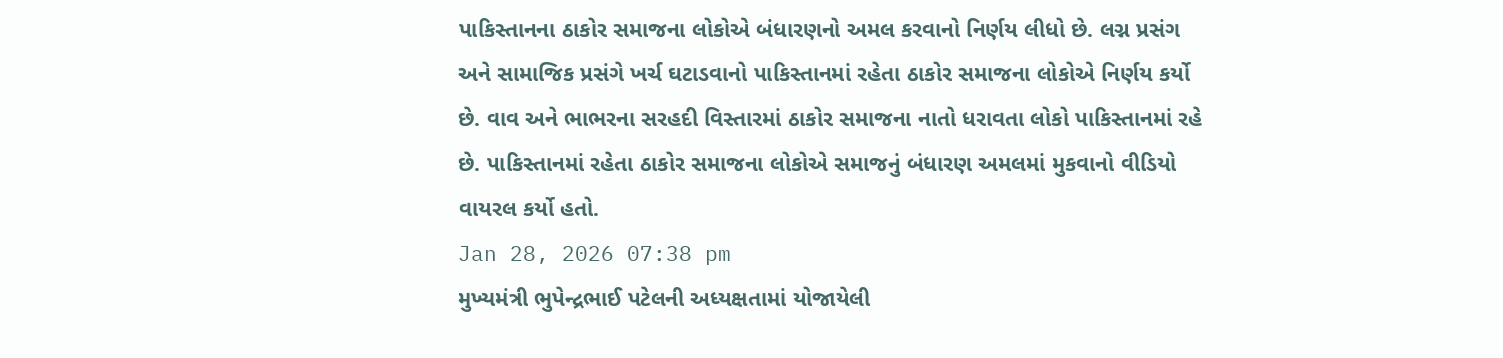પાકિસ્તાનના ઠાકોર સમાજના લોકોએ બંધારણનો અમલ કરવાનો નિર્ણય લીધો છે. લગ્ન પ્રસંગ અને સામાજિક પ્રસંગે ખર્ચ ઘટાડવાનો પાકિસ્તાનમાં રહેતા ઠાકોર સમાજના લોકોએ નિર્ણય કર્યો છે. વાવ અને ભાભરના સરહદી વિસ્તારમાં ઠાકોર સમાજના નાતો ધરાવતા લોકો પાકિસ્તાનમાં રહે છે. પાકિસ્તાનમાં રહેતા ઠાકોર સમાજના લોકોએ સમાજનું બંધારણ અમલમાં મુકવાનો વીડિયો વાયરલ કર્યો હતો.
Jan 28, 2026 07:38 pm
મુખ્યમંત્રી ભુપેન્દ્રભાઈ પટેલની અધ્યક્ષતામાં યોજાયેલી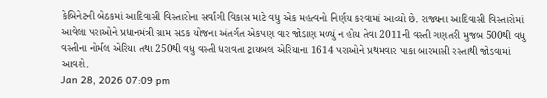કેબિનેટની બેઠકમાં આદિવાસી વિસ્તારોના સર્વાંગી વિકાસ માટે વધુ એક મહત્વનો નિર્ણય કરવામાં આવ્યો છે. રાજ્યના આદિવાસી વિસ્તારોમાં આવેલા પરાઓને પ્રધાનમંત્રી ગ્રામ સડક યોજના અંતર્ગત એકપણ વાર જોડાણ મળ્યું ન હોય તેવા 2011ની વસ્તી ગણતરી મુજબ 500થી વધુ વસ્તીના નોર્મલ એરિયા તથા 250થી વધુ વસ્તી ધરાવતા ટ્રાયબલ એરિયાના 1614 પરાઓને પ્રથમવાર પાકા બારમાસી રસ્તાથી જોડવામાં આવશે.
Jan 28, 2026 07:09 pm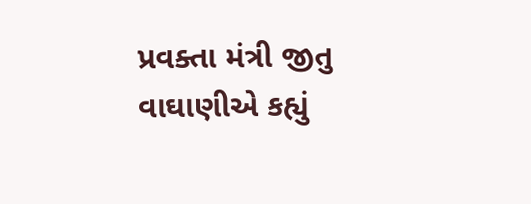પ્રવક્તા મંત્રી જીતુ વાઘાણીએ કહ્યું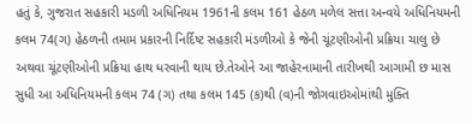હતું કે, ગુજરાત સહકારી મડળી અધિનિયમ 1961ની કલમ 161 હેઠળ મળેલ સત્તા અન્વયે અધિનિયમની કલમ 74(ગ) હેઠળની તમામ પ્રકારની નિર્દિષ્ટ સહકારી મંડળીઓ કે જેની ચૂંટણીઓની પ્રક્રિયા ચાલુ છે અથવા ચૂંટણીઓની પ્રક્રિયા હાથ ધરવાની થાય છે.તેઓને આ જાહેરનામાની તારીખથી આગામી છ માસ સુધી આ અધિનિયમની કલમ 74 (ગ) તથા કલમ 145 (ક)થી (વ)ની જોગવાઇઓમાંથી મુક્તિ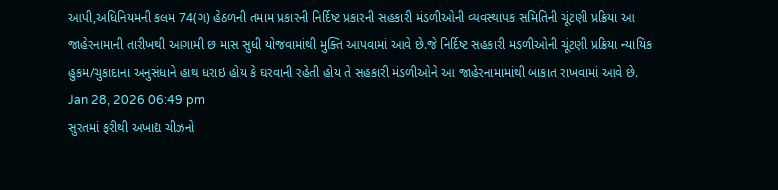આપી,અધિનિયમની કલમ 74(ગ) હેઠળની તમામ પ્રકારની નિર્દિષ્ટ પ્રકારની સહકારી મંડળીઓની વ્યવસ્થાપક સમિતિની ચૂંટણી પ્રક્રિયા આ જાહેરનામાની તારીખથી આગામી છ માસ સુધી યોજવામાંથી મુક્તિ આપવામાં આવે છે.જે નિર્દિષ્ટ સહકારી મડળીઓની ચૂંટણી પ્રક્રિયા ન્યાયિક હુકમ/ચુકાદાના અનુસંધાને હાથ ધરાઇ હોય કે ઘરવાની રહેતી હોય તે સહકારી મંડળીઓને આ જાહેરનામામાંથી બાકાત રાખવામાં આવે છે.
Jan 28, 2026 06:49 pm
સુરતમાં ફરીથી અખાદ્ય ચીઝનો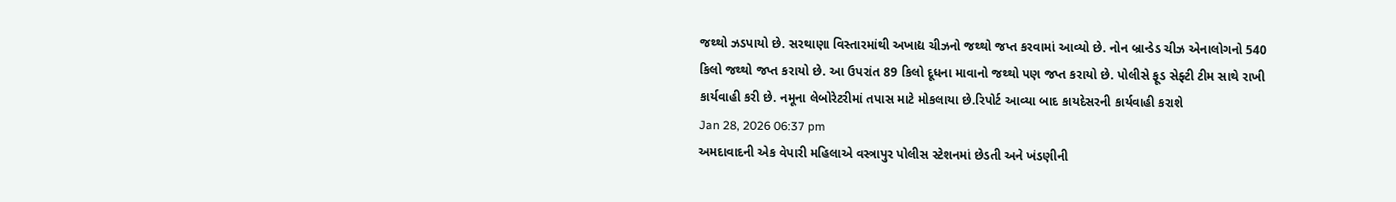જથ્થો ઝડપાયો છે. સરથાણા વિસ્તારમાંથી અખાદ્ય ચીઝનો જથ્થો જપ્ત કરવામાં આવ્યો છે. નોન બ્રાન્ડેડ ચીઝ એનાલોગનો 540 કિલો જથ્થો જપ્ત કરાયો છે. આ ઉપરાંત 89 કિલો દૂધના માવાનો જથ્થો પણ જપ્ત કરાયો છે. પોલીસે ફૂડ સેફ્ટી ટીમ સાથે રાખી કાર્યવાહી કરી છે. નમૂના લેબોરેટરીમાં તપાસ માટે મોકલાયા છે.રિપોર્ટ આવ્યા બાદ કાયદેસરની કાર્યવાહી કરાશે
Jan 28, 2026 06:37 pm
અમદાવાદની એક વેપારી મહિલાએ વસ્ત્રાપુર પોલીસ સ્ટેશનમાં છેડતી અને ખંડણીની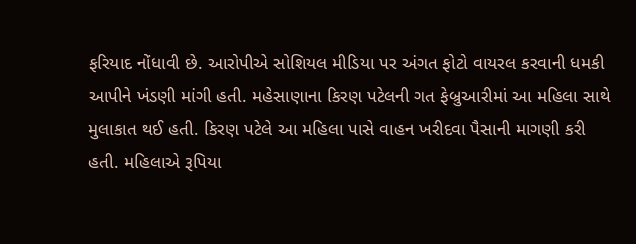ફરિયાદ નોંધાવી છે. આરોપીએ સોશિયલ મીડિયા પર અંગત ફોટો વાયરલ કરવાની ધમકી આપીને ખંડણી માંગી હતી. મહેસાણાના કિરણ પટેલની ગત ફેબ્રુઆરીમાં આ મહિલા સાથે મુલાકાત થઈ હતી. કિરણ પટેલે આ મહિલા પાસે વાહન ખરીદવા પૈસાની માગણી કરી હતી. મહિલાએ રૂપિયા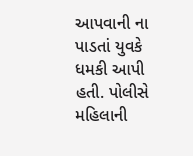આપવાની ના પાડતાં યુવકે ધમકી આપી હતી. પોલીસે મહિલાની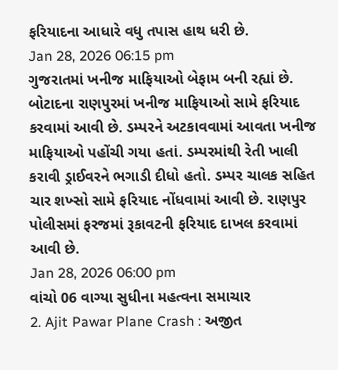ફરિયાદના આધારે વધુ તપાસ હાથ ધરી છે.
Jan 28, 2026 06:15 pm
ગુજરાતમાં ખનીજ માફિયાઓ બેફામ બની રહ્યાં છે. બોટાદના રાણપુરમાં ખનીજ માફિયાઓ સામે ફરિયાદ કરવામાં આવી છે. ડમ્પરને અટકાવવામાં આવતા ખનીજ માફિયાઓ પહોંચી ગયા હતાં. ડમ્પરમાંથી રેતી ખાલી કરાવી ડ્રાઈવરને ભગાડી દીધો હતો. ડમ્પર ચાલક સહિત ચાર શખ્સો સામે ફરિયાદ નોંધવામાં આવી છે. રાણપુર પોલીસમાં ફરજમાં રૂકાવટની ફરિયાદ દાખલ કરવામાં આવી છે.
Jan 28, 2026 06:00 pm
વાંચો 06 વાગ્યા સુધીના મહત્વના સમાચાર
2. Ajit Pawar Plane Crash : અજીત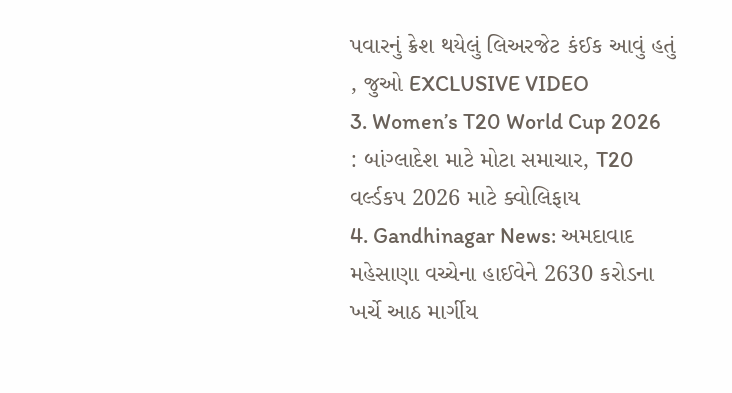પવારનું ક્રેશ થયેલું લિઅરજેટ કંઈક આવું હતું , જુઓ EXCLUSIVE VIDEO
3. Women’s T20 World Cup 2026 : બાંગ્લાદેશ માટે મોટા સમાચાર, T20 વર્લ્ડકપ 2026 માટે ક્વોલિફાય
4. Gandhinagar News: અમદાવાદ મહેસાણા વચ્ચેના હાઈવેને 2630 કરોડના ખર્ચે આઠ માર્ગીય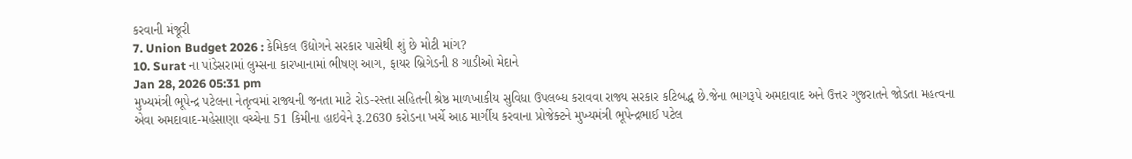કરવાની મંજૂરી
7. Union Budget 2026 : કેમિકલ ઉદ્યોગને સરકાર પાસેથી શું છે મોટી માંગ?
10. Surat ના પાંડેસરામાં લુમ્સના કારખાનામાં ભીષણ આગ, ફાયર બ્રિગેડની 8 ગાડીઓ મેદાને
Jan 28, 2026 05:31 pm
મુખ્યમંત્રી ભૂપેન્દ્ર પટેલના નેતૃત્વમાં રાજ્યની જનતા માટે રોડ-રસ્તા સહિતની શ્રેષ્ઠ માળખાકીય સુવિધા ઉપલબ્ધ કરાવવા રાજ્ય સરકાર કટિબદ્ધ છે.જેના ભાગરૂપે અમદાવાદ અને ઉત્તર ગુજરાતને જોડતા મહત્વના એવા અમદાવાદ-મહેસાણા વચ્ચેના 51 કિમીના હાઇવેને રૂ.2630 કરોડના ખર્ચે આઠ માર્ગીય કરવાના પ્રોજેક્ટને મુખ્યમંત્રી ભૂપેન્દ્રભાઈ પટેલ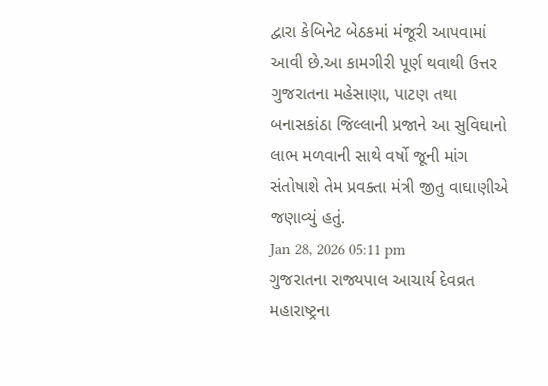દ્વારા કેબિનેટ બેઠકમાં મંજૂરી આપવામાં આવી છે.આ કામગીરી પૂર્ણ થવાથી ઉત્તર ગુજરાતના મહેસાણા, પાટણ તથા બનાસકાંઠા જિલ્લાની પ્રજાને આ સુવિઘાનો લાભ મળવાની સાથે વર્ષો જૂની માંગ સંતોષાશે તેમ પ્રવક્તા મંત્રી જીતુ વાઘાણીએ જણાવ્યું હતું.
Jan 28, 2026 05:11 pm
ગુજરાતના રાજ્યપાલ આચાર્ય દેવવ્રત મહારાષ્ટ્રના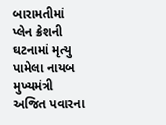બારામતીમાં પ્લેન ક્રેશની ઘટનામાં મૃત્યુ પામેલા નાયબ મુખ્યમંત્રી અજિત પવારના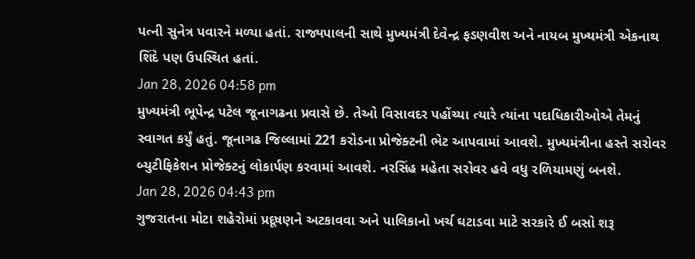પત્ની સુનેત્ર પવારને મળ્યા હતાં. રાજ્યપાલની સાથે મુખ્યમંત્રી દેવેન્દ્ર ફડણવીશ અને નાયબ મુખ્યમંત્રી એકનાથ શિંદે પણ ઉપસ્થિત હતાં.
Jan 28, 2026 04:58 pm
મુખ્યમંત્રી ભૂપેન્દ્ર પટેલ જૂનાગઢના પ્રવાસે છે. તેઓ વિસાવદર પહોંચ્યા ત્યારે ત્યાંના પદાધિકારીઓએ તેમનું સ્વાગત કર્યું હતું. જૂનાગઢ જિલ્લામાં 221 કરોડના પ્રોજેક્ટની ભેટ આપવામાં આવશે. મુખ્યમંત્રીના હસ્તે સરોવર બ્યુટીફિકેશન પ્રોજેક્ટનું લોકાર્પણ કરવામાં આવશે. નરસિંહ મહેતા સરોવર હવે વધુ રળિયામણું બનશે.
Jan 28, 2026 04:43 pm
ગુજરાતના મોટા શહેરોમાં પ્રદૂષણને અટકાવવા અને પાલિકાનો ખર્ચ ઘટાડવા માટે સરકારે ઈ બસો શરૂ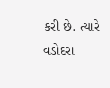કરી છે. ત્યારે વડોદરા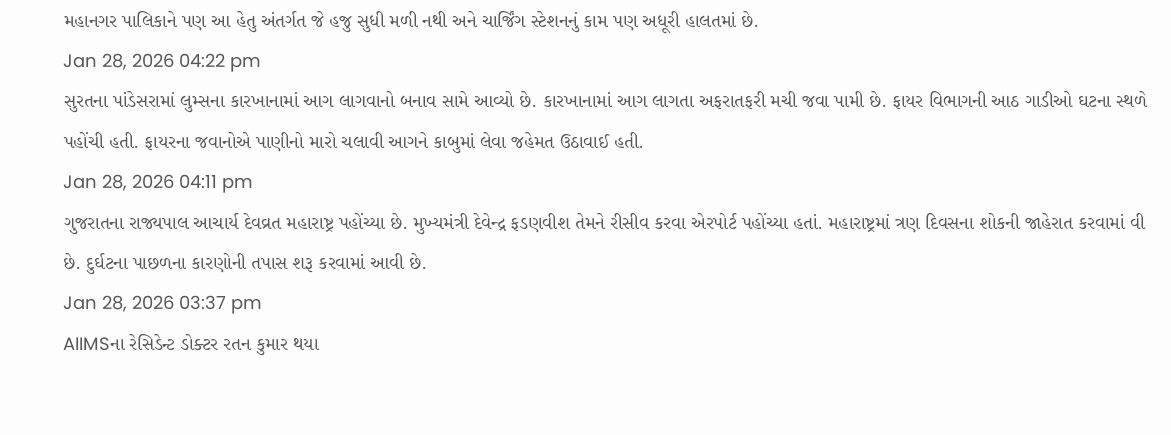મહાનગર પાલિકાને પણ આ હેતુ અંતર્ગત જે હજુ સુધી મળી નથી અને ચાર્જિંગ સ્ટેશનનું કામ પણ અધૂરી હાલતમાં છે.
Jan 28, 2026 04:22 pm
સુરતના પાંડેસરામાં લુમ્સના કારખાનામાં આગ લાગવાનો બનાવ સામે આવ્યો છે. કારખાનામાં આગ લાગતા અફરાતફરી મચી જવા પામી છે. ફાયર વિભાગની આઠ ગાડીઓ ઘટના સ્થળે પહોંચી હતી. ફાયરના જવાનોએ પાણીનો મારો ચલાવી આગને કાબુમાં લેવા જહેમત ઉઠાવાઈ હતી.
Jan 28, 2026 04:11 pm
ગુજરાતના રાજ્યપાલ આચાર્ય દેવવ્રત મહારાષ્ટ્ર પહોંચ્યા છે. મુખ્યમંત્રી દેવેન્દ્ર ફડણવીશ તેમને રીસીવ કરવા એરપોર્ટ પહોંચ્યા હતાં. મહારાષ્ટ્રમાં ત્રણ દિવસના શોકની જાહેરાત કરવામાં વી છે. દુર્ઘટના પાછળના કારણોની તપાસ શરૂ કરવામાં આવી છે.
Jan 28, 2026 03:37 pm
AIIMSના રેસિડેન્ટ ડોક્ટર રતન કુમાર થયા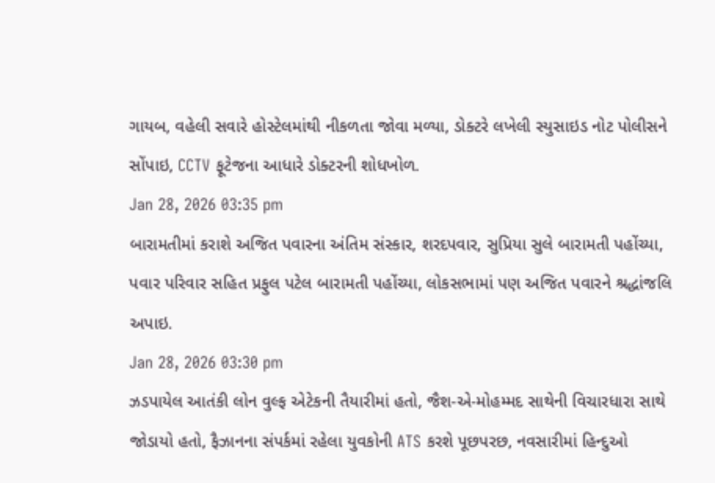ગાયબ, વહેલી સવારે હોસ્ટેલમાંથી નીકળતા જોવા મળ્યા, ડોક્ટરે લખેલી સ્યુસાઇડ નોટ પોલીસને સોંપાઇ, CCTV ફૂટેજના આધારે ડોક્ટરની શોધખોળ.
Jan 28, 2026 03:35 pm
બારામતીમાં કરાશે અજિત પવારના અંતિમ સંસ્કાર, શરદપવાર, સુપ્રિયા સુલે બારામતી પહોંચ્યા, પવાર પરિવાર સહિત પ્રફુલ પટેલ બારામતી પહોંચ્યા, લોકસભામાં પણ અજિત પવારને શ્રદ્ધાંજલિ અપાઇ.
Jan 28, 2026 03:30 pm
ઝડપાયેલ આતંકી લોન વુલ્ફ એટેકની તૈયારીમાં હતો, જૈશ-એ-મોહમ્મદ સાથેની વિચારધારા સાથે જોડાયો હતો, ફૈઝાનના સંપર્કમાં રહેલા યુવકોની ATS કરશે પૂછપરછ, નવસારીમાં હિન્દુઓ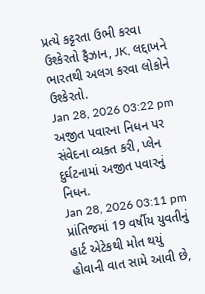પ્રત્યે કટ્ટરતા ઉભી કરવા ઉશ્કેરતો ફૈઝાન, JK, લદ્દાખને ભારતથી અલગ કરવા લોકોને ઉશ્કેરતો.
Jan 28, 2026 03:22 pm
અજીત પવારના નિધન પર સંવેદના વ્યક્ત કરી, પ્લેન દુર્ઘટનામાં અજીત પવારનું નિધન.
Jan 28, 2026 03:11 pm
પ્રાંતિજમાં 19 વર્ષીય યુવતીનું હાર્ટ એટેકથી મોત થયું હોવાની વાત સામે આવી છે,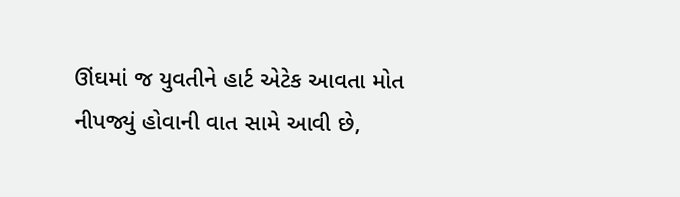ઊંઘમાં જ યુવતીને હાર્ટ એટેક આવતા મોત નીપજ્યું હોવાની વાત સામે આવી છે,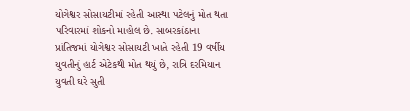યોગેશ્વર સોસાયટીમાં રહેતી આસ્થા પટેલનું મોત થતા પરિવારમાં શોકનો માહોલ છે. સાબરકાંઠાના પ્રાંતિજમાં યોગેશ્વર સોસાયટી ખાતે રહેતી 19 વર્ષીય યુવતીનું હાર્ટ એટેકથી મોત થયું છે, રાત્રિ દરમિયાન યુવતી ઘરે સુતી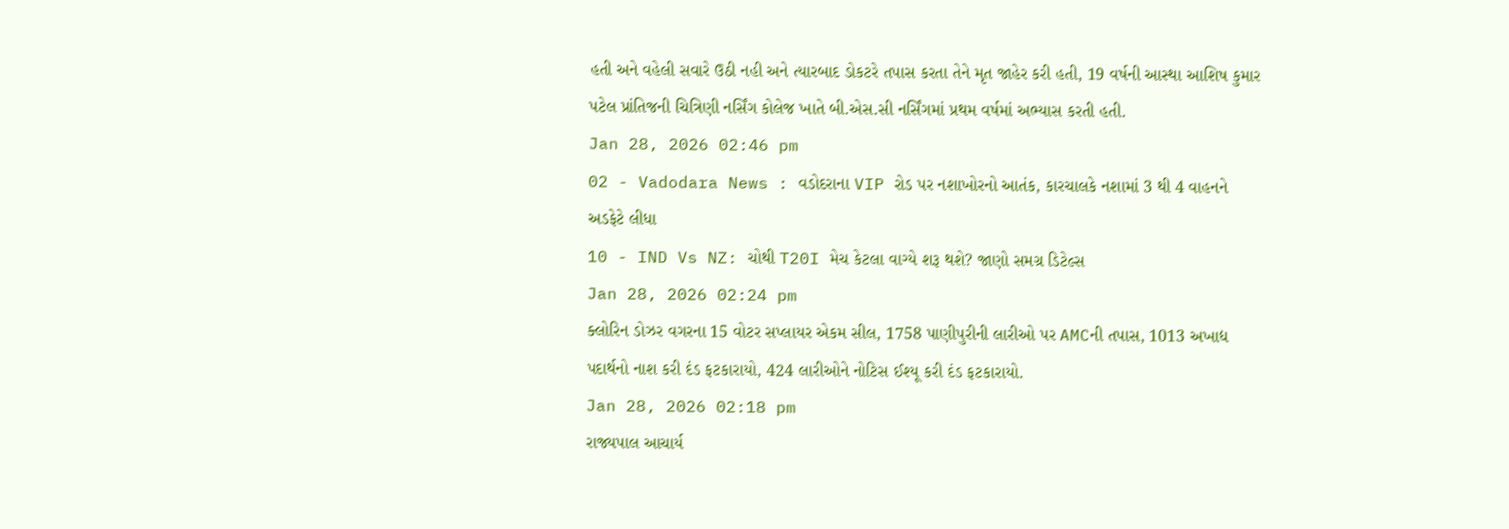હતી અને વહેલી સવારે ઉઠી નહી અને ત્યારબાદ ડોકટરે તપાસ કરતા તેને મૃત જાહેર કરી હતી, 19 વર્ષની આસ્થા આશિષ કુમાર પટેલ પ્રાંતિજની ચિત્રિણી નર્સિંગ કોલેજ ખાતે બી.એસ.સી નર્સિંગમાં પ્રથમ વર્ષમાં અભ્યાસ કરતી હતી.
Jan 28, 2026 02:46 pm
02 - Vadodara News : વડોદરાના VIP રોડ પર નશાખોરનો આતંક, કારચાલકે નશામાં 3 થી 4 વાહનને અડફેટે લીધા
10 - IND Vs NZ: ચોથી T20I મેચ કેટલા વાગ્યે શરૂ થશે? જાણો સમગ્ર ડિટેલ્સ
Jan 28, 2026 02:24 pm
ક્લોરિન ડોઝર વગરના 15 વોટર સપ્લાયર એકમ સીલ, 1758 પાણીપુરીની લારીઓ પર AMCની તપાસ, 1013 અખાદ્ય પદાર્થનો નાશ કરી દંડ ફટકારાયો, 424 લારીઓને નોટિસ ઈશ્યૂ કરી દંડ ફટકારાયો.
Jan 28, 2026 02:18 pm
રાજ્યપાલ આચાર્ય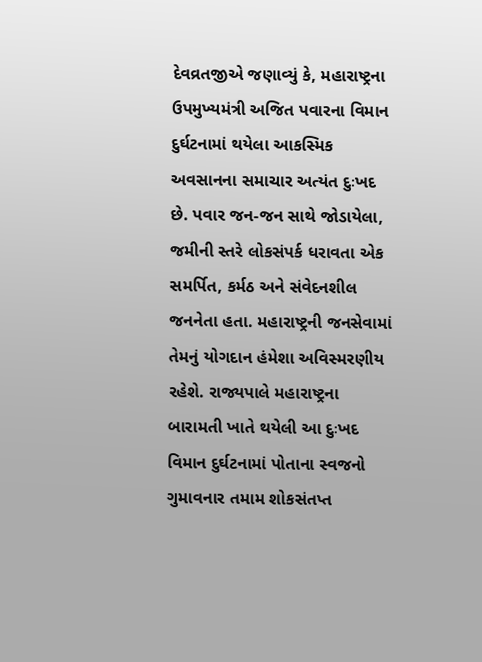દેવવ્રતજીએ જણાવ્યું કે, મહારાષ્ટ્રના ઉપમુખ્યમંત્રી અજિત પવારના વિમાન દુર્ઘટનામાં થયેલા આકસ્મિક અવસાનના સમાચાર અત્યંત દુઃખદ છે. પવાર જન-જન સાથે જોડાયેલા, જમીની સ્તરે લોકસંપર્ક ધરાવતા એક સમર્પિત, કર્મઠ અને સંવેદનશીલ જનનેતા હતા. મહારાષ્ટ્રની જનસેવામાં તેમનું યોગદાન હંમેશા અવિસ્મરણીય રહેશે. રાજ્યપાલે મહારાષ્ટ્રના બારામતી ખાતે થયેલી આ દુઃખદ વિમાન દુર્ઘટનામાં પોતાના સ્વજનો ગુમાવનાર તમામ શોકસંતપ્ત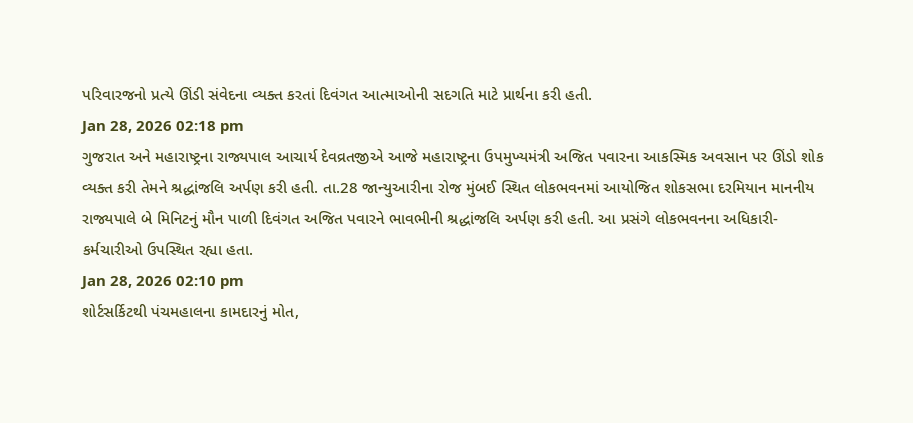પરિવારજનો પ્રત્યે ઊંડી સંવેદના વ્યક્ત કરતાં દિવંગત આત્માઓની સદગતિ માટે પ્રાર્થના કરી હતી.
Jan 28, 2026 02:18 pm
ગુજરાત અને મહારાષ્ટ્રના રાજ્યપાલ આચાર્ય દેવવ્રતજીએ આજે મહારાષ્ટ્રના ઉપમુખ્યમંત્રી અજિત પવારના આકસ્મિક અવસાન પર ઊંડો શોક વ્યક્ત કરી તેમને શ્રદ્ધાંજલિ અર્પણ કરી હતી. તા.28 જાન્યુઆરીના રોજ મુંબઈ સ્થિત લોકભવનમાં આયોજિત શોકસભા દરમિયાન માનનીય રાજ્યપાલે બે મિનિટનું મૌન પાળી દિવંગત અજિત પવારને ભાવભીની શ્રદ્ધાંજલિ અર્પણ કરી હતી. આ પ્રસંગે લોકભવનના અધિકારી-કર્મચારીઓ ઉપસ્થિત રહ્યા હતા.
Jan 28, 2026 02:10 pm
શોર્ટસર્કિટથી પંચમહાલના કામદારનું મોત,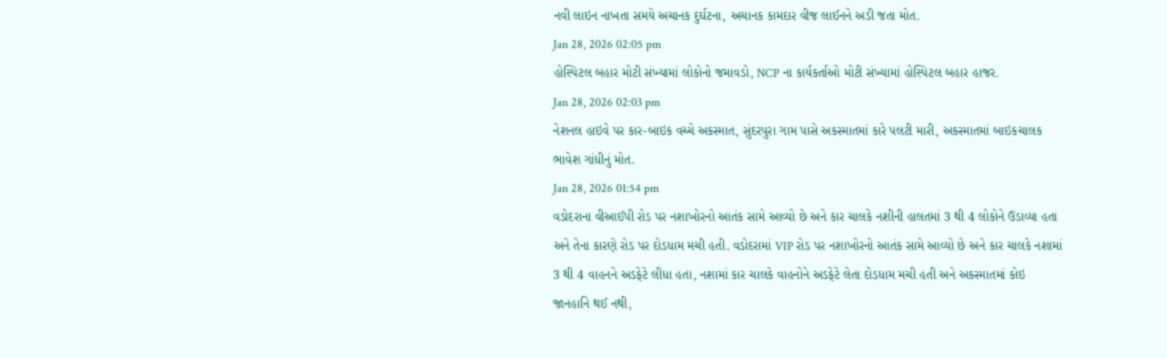નવી લાઇન નાખતા સમયે અચાનક દુર્ઘટના, અચાનક કામદાર વીજ લાઈનને અડી જતા મોત.
Jan 28, 2026 02:05 pm
હોસ્પિટલ બહાર મોટી સંખ્યામાં લોકોનો જમાવડો, NCP ના કાર્યકર્તાઓ મોટી સંખ્યામાં હોસ્પિટલ બહાર હાજર.
Jan 28, 2026 02:03 pm
નેશનલ હાઇવે પર કાર-બાઇક વચ્ચે અકસ્માત, સુંદરપુરા ગામ પાસે અકસ્માતમાં કારે પલટી મારી, અકસ્માતમાં બાઇકચાલક ભાવેશ ગાંધીનું મોત.
Jan 28, 2026 01:54 pm
વડોદરાના વીઆઈપી રોડ પર નશાખોરનો આતંક સામે આવ્યો છે અને કાર ચાલકે નશીની હાલતમાં 3 થી 4 લોકોને ઉડાવ્યા હતા અને તેના કારણે રોડ પર દોડધામ મચી હતી. વડોદરામાં VIP રોડ પર નશાખોરનો આતંક સામે આવ્યો છે અને કાર ચાલકે નશામાં 3 થી 4 વાહનને અડફેટે લીધા હતા, નશામાં કાર ચાલકે વાહનોને અડફેટે લેતા દોડધામ મચી હતી અને અકસ્માતમાં કોઇ જાનહાનિ થઈ નથી,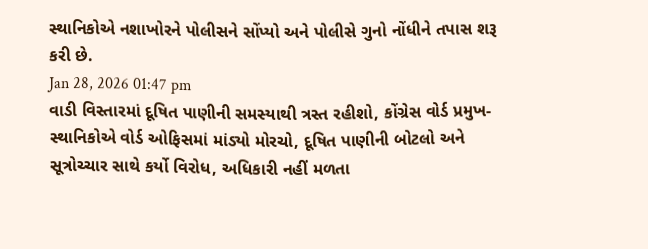સ્થાનિકોએ નશાખોરને પોલીસને સોંપ્યો અને પોલીસે ગુનો નોંધીને તપાસ શરૂ કરી છે.
Jan 28, 2026 01:47 pm
વાડી વિસ્તારમાં દૂષિત પાણીની સમસ્યાથી ત્રસ્ત રહીશો, કોંગ્રેસ વોર્ડ પ્રમુખ-સ્થાનિકોએ વોર્ડ ઓફિસમાં માંડ્યો મોરચો, દૂષિત પાણીની બોટલો અને સૂત્રોચ્ચાર સાથે કર્યો વિરોધ, અધિકારી નહીં મળતા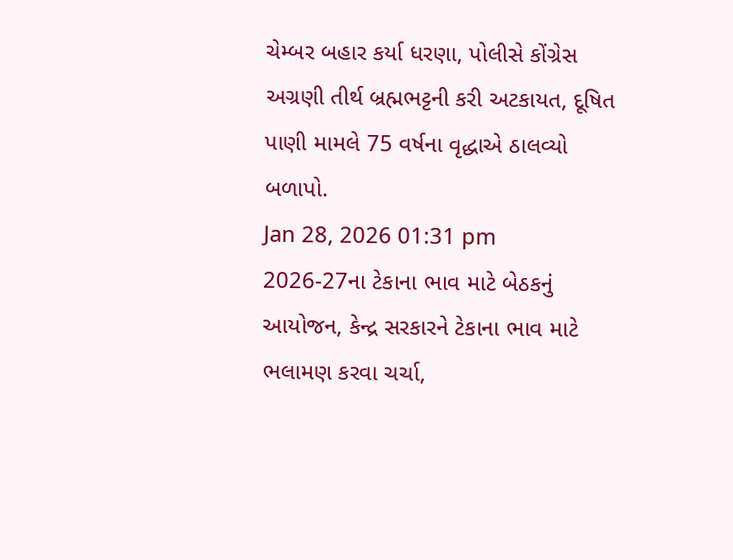ચેમ્બર બહાર કર્યા ધરણા, પોલીસે કોંગ્રેસ અગ્રણી તીર્થ બ્રહ્મભટ્ટની કરી અટકાયત, દૂષિત પાણી મામલે 75 વર્ષના વૃદ્ધાએ ઠાલવ્યો બળાપો.
Jan 28, 2026 01:31 pm
2026-27ના ટેકાના ભાવ માટે બેઠકનું આયોજન, કેન્દ્ર સરકારને ટેકાના ભાવ માટે ભલામણ કરવા ચર્ચા,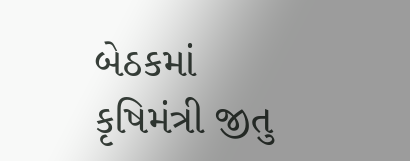બેઠકમાં કૃષિમંત્રી જીતુ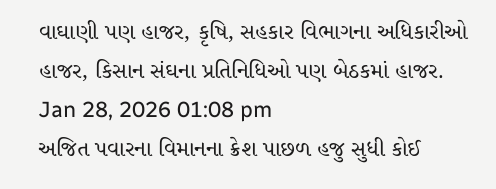વાઘાણી પણ હાજર, કૃષિ, સહકાર વિભાગના અધિકારીઓ હાજર, કિસાન સંઘના પ્રતિનિધિઓ પણ બેઠકમાં હાજર.
Jan 28, 2026 01:08 pm
અજિત પવારના વિમાનના ક્રેશ પાછળ હજુ સુધી કોઈ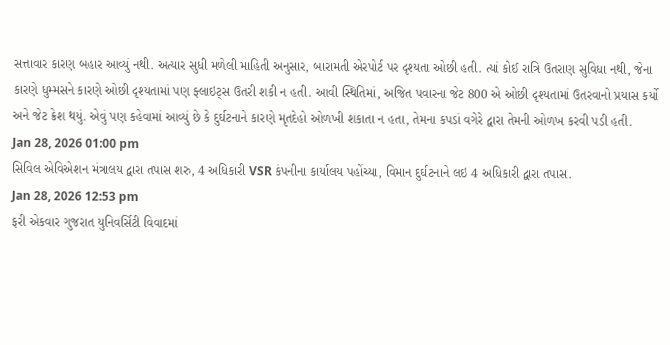સત્તાવાર કારણ બહાર આવ્યું નથી. અત્યાર સુધી મળેલી માહિતી અનુસાર, બારામતી એરપોર્ટ પર દૃશ્યતા ઓછી હતી. ત્યાં કોઈ રાત્રિ ઉતરાણ સુવિધા નથી, જેના કારણે ધુમ્મસને કારણે ઓછી દૃશ્યતામાં પણ ફ્લાઇટ્સ ઉતરી શકી ન હતી. આવી સ્થિતિમાં, અજિત પવારના જેટ 800 એ ઓછી દૃશ્યતામાં ઉતરવાનો પ્રયાસ કર્યો અને જેટ ક્રેશ થયું. એવું પણ કહેવામાં આવ્યું છે કે દુર્ઘટનાને કારણે મૃતદેહો ઓળખી શકાતા ન હતા, તેમના કપડાં વગેરે દ્વારા તેમની ઓળખ કરવી પડી હતી.
Jan 28, 2026 01:00 pm
સિવિલ એવિએશન મંત્રાલય દ્વારા તપાસ શરુ, 4 અધિકારી VSR કંપનીના કાર્યાલય પહોંચ્યા, વિમાન દુર્ઘટનાને લઇ 4 અધિકારી દ્વારા તપાસ.
Jan 28, 2026 12:53 pm
ફરી એકવાર ગુજરાત યુનિવર્સિટી વિવાદમાં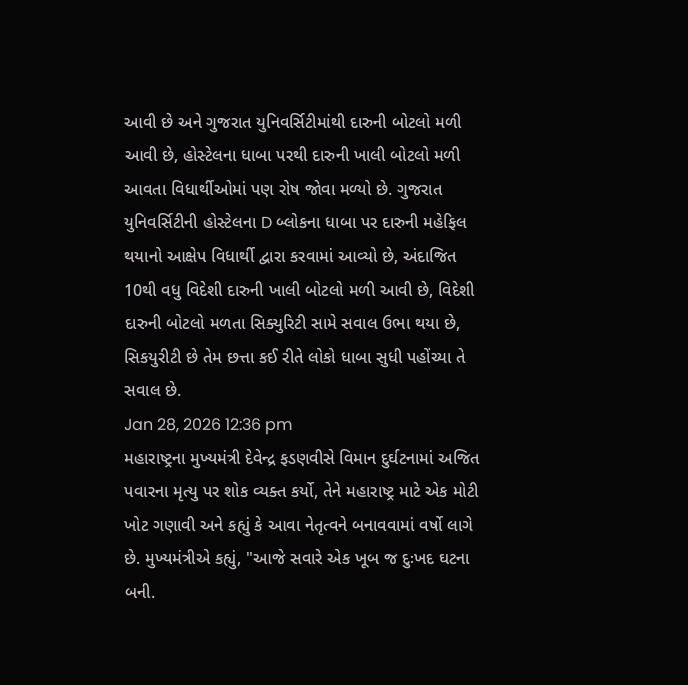આવી છે અને ગુજરાત યુનિવર્સિટીમાંથી દારુની બોટલો મળી આવી છે, હોસ્ટેલના ધાબા પરથી દારુની ખાલી બોટલો મળી આવતા વિધાર્થીઓમાં પણ રોષ જોવા મળ્યો છે. ગુજરાત યુનિવર્સિટીની હોસ્ટેલના D બ્લોકના ધાબા પર દારુની મહેફિલ થયાનો આક્ષેપ વિધાર્થી દ્વારા કરવામાં આવ્યો છે, અંદાજિત 10થી વધુ વિદેશી દારુની ખાલી બોટલો મળી આવી છે, વિદેશી દારુની બોટલો મળતા સિક્યુરિટી સામે સવાલ ઉભા થયા છે, સિકયુરીટી છે તેમ છત્તા કઈ રીતે લોકો ધાબા સુધી પહોંચ્યા તે સવાલ છે.
Jan 28, 2026 12:36 pm
મહારાષ્ટ્રના મુખ્યમંત્રી દેવેન્દ્ર ફડણવીસે વિમાન દુર્ઘટનામાં અજિત પવારના મૃત્યુ પર શોક વ્યક્ત કર્યો, તેને મહારાષ્ટ્ર માટે એક મોટી ખોટ ગણાવી અને કહ્યું કે આવા નેતૃત્વને બનાવવામાં વર્ષો લાગે છે. મુખ્યમંત્રીએ કહ્યું, "આજે સવારે એક ખૂબ જ દુઃખદ ઘટના બની.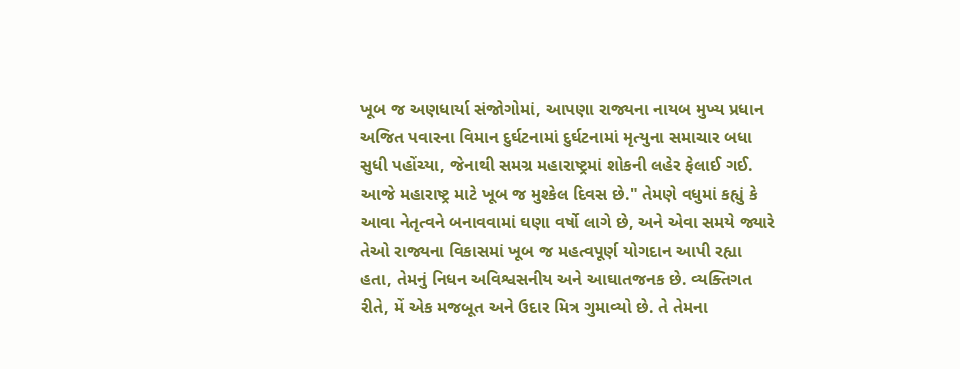ખૂબ જ અણધાર્યા સંજોગોમાં, આપણા રાજ્યના નાયબ મુખ્ય પ્રધાન અજિત પવારના વિમાન દુર્ઘટનામાં દુર્ઘટનામાં મૃત્યુના સમાચાર બધા સુધી પહોંચ્યા, જેનાથી સમગ્ર મહારાષ્ટ્રમાં શોકની લહેર ફેલાઈ ગઈ. આજે મહારાષ્ટ્ર માટે ખૂબ જ મુશ્કેલ દિવસ છે." તેમણે વધુમાં કહ્યું કે આવા નેતૃત્વને બનાવવામાં ઘણા વર્ષો લાગે છે, અને એવા સમયે જ્યારે તેઓ રાજ્યના વિકાસમાં ખૂબ જ મહત્વપૂર્ણ યોગદાન આપી રહ્યા હતા, તેમનું નિધન અવિશ્વસનીય અને આઘાતજનક છે. વ્યક્તિગત રીતે, મેં એક મજબૂત અને ઉદાર મિત્ર ગુમાવ્યો છે. તે તેમના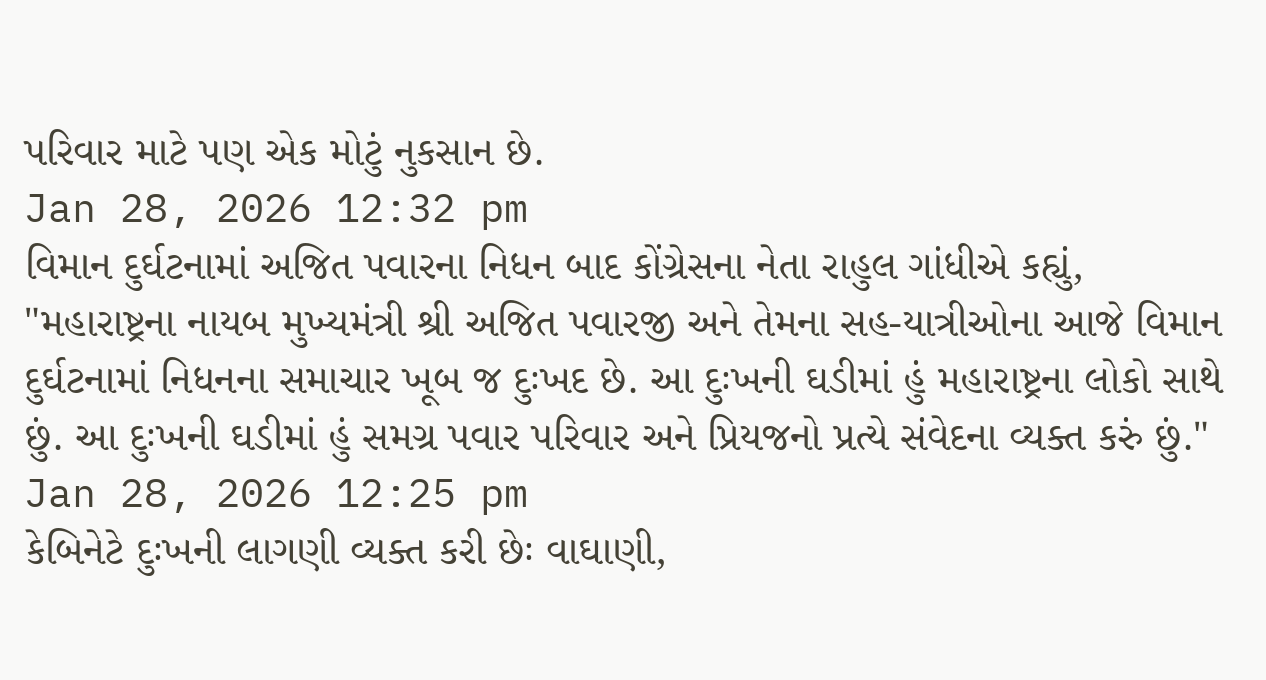પરિવાર માટે પણ એક મોટું નુકસાન છે.
Jan 28, 2026 12:32 pm
વિમાન દુર્ઘટનામાં અજિત પવારના નિધન બાદ કોંગ્રેસના નેતા રાહુલ ગાંધીએ કહ્યું, "મહારાષ્ટ્રના નાયબ મુખ્યમંત્રી શ્રી અજિત પવારજી અને તેમના સહ-યાત્રીઓના આજે વિમાન દુર્ઘટનામાં નિધનના સમાચાર ખૂબ જ દુઃખદ છે. આ દુઃખની ઘડીમાં હું મહારાષ્ટ્રના લોકો સાથે છું. આ દુઃખની ઘડીમાં હું સમગ્ર પવાર પરિવાર અને પ્રિયજનો પ્રત્યે સંવેદના વ્યક્ત કરું છું."
Jan 28, 2026 12:25 pm
કેબિનેટે દુઃખની લાગણી વ્યક્ત કરી છેઃ વાઘાણી,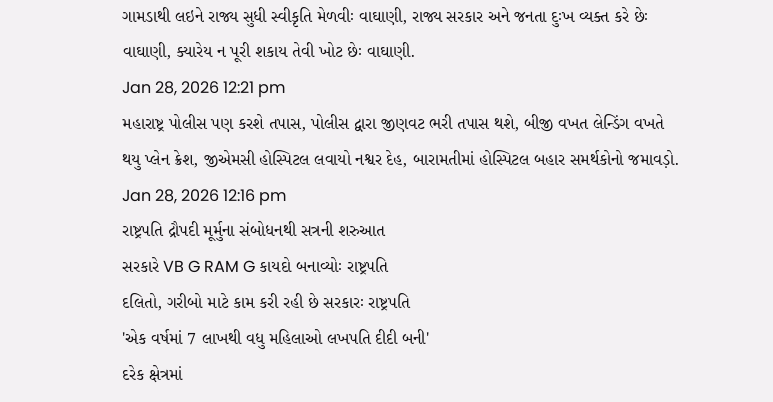ગામડાથી લઇને રાજ્ય સુધી સ્વીકૃતિ મેળવીઃ વાઘાણી, રાજ્ય સરકાર અને જનતા દુઃખ વ્યક્ત કરે છેઃ વાઘાણી, ક્યારેય ન પૂરી શકાય તેવી ખોટ છેઃ વાઘાણી.
Jan 28, 2026 12:21 pm
મહારાષ્ટ્ર પોલીસ પણ કરશે તપાસ, પોલીસ દ્વારા જીણવટ ભરી તપાસ થશે, બીજી વખત લેન્ડિંગ વખતે થયુ પ્લેન ક્રેશ, જીએમસી હોસ્પિટલ લવાયો નશ્વર દેહ, બારામતીમાં હોસ્પિટલ બહાર સમર્થકોનો જમાવડ઼ો.
Jan 28, 2026 12:16 pm
રાષ્ટ્રપતિ દ્રૌપદી મૂર્મુના સંબોધનથી સત્રની શરુઆત
સરકારે VB G RAM G કાયદો બનાવ્યોઃ રાષ્ટ્રપતિ
દલિતો, ગરીબો માટે કામ કરી રહી છે સરકારઃ રાષ્ટ્રપતિ
'એક વર્ષમાં 7 લાખથી વધુ મહિલાઓ લખપતિ દીદી બની'
દરેક ક્ષેત્રમાં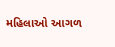મહિલાઓ આગળ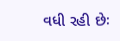વધી રહી છેઃ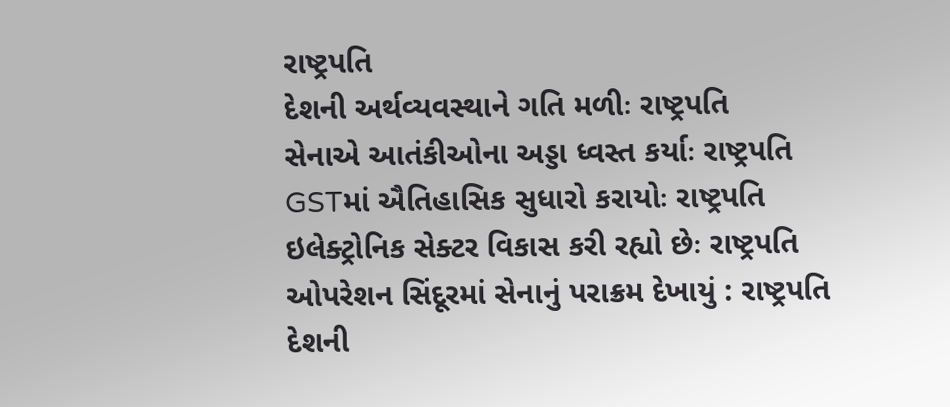રાષ્ટ્રપતિ
દેશની અર્થવ્યવસ્થાને ગતિ મળીઃ રાષ્ટ્રપતિ
સેનાએ આતંકીઓના અડ્ડા ધ્વસ્ત કર્યાઃ રાષ્ટ્રપતિ
GSTમાં ઐતિહાસિક સુધારો કરાયોઃ રાષ્ટ્રપતિ
ઇલેક્ટ્રોનિક સેક્ટર વિકાસ કરી રહ્યો છેઃ રાષ્ટ્રપતિ
ઓપરેશન સિંદૂરમાં સેનાનું પરાક્રમ દેખાયું : રાષ્ટ્રપતિ
દેશની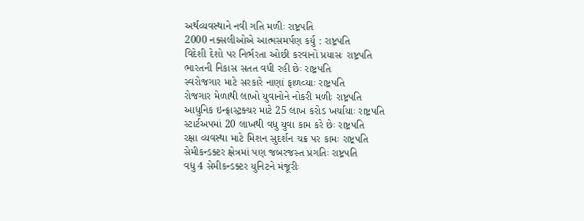અર્થવ્યવસ્થાને નવી ગતિ મળીઃ રાષ્ટ્રપતિ
2000 નક્સલીઓએ આત્મસમર્પણ કર્યુ : રાષ્ટ્રપતિ
વિદેશી દેશો પર નિર્ભરતા ઓછી કરવાનો પ્રયાસઃ રાષ્ટ્રપતિ
ભારતની નિકાસ સતત વધી રહી છેઃ રાષ્ટ્રપતિ
સ્વરોજગાર માટે સરકારે નાણાં ફાળવ્યાઃ રાષ્ટ્રપતિ
રોજગાર મેળાથી લાખો યુવાનોને નોકરી મળીઃ રાષ્ટ્રપતિ
આધુનિક ઇન્ફ્રાસ્ટ્રક્ચર માટે 25 લાખ કરોડ ખર્ચાયાઃ રાષ્ટ્રપતિ
સ્ટાર્ટઅપમાં 20 લાખથી વધુ યુવા કામ કરે છેઃ રાષ્ટ્રપતિ
રક્ષા વ્યવસ્થા માટે મિશન સુદર્શન ચક્ર પર કામઃ રાષ્ટ્રપતિ
સેમીકન્ડક્ટર ક્ષેત્રમાં પણ જબરજસ્ત પ્રગતિઃ રાષ્ટ્રપતિ
વધુ 4 સેમીકન્ડક્ટર યુનિટને મંજૂરીઃ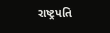રાષ્ટ્રપતિ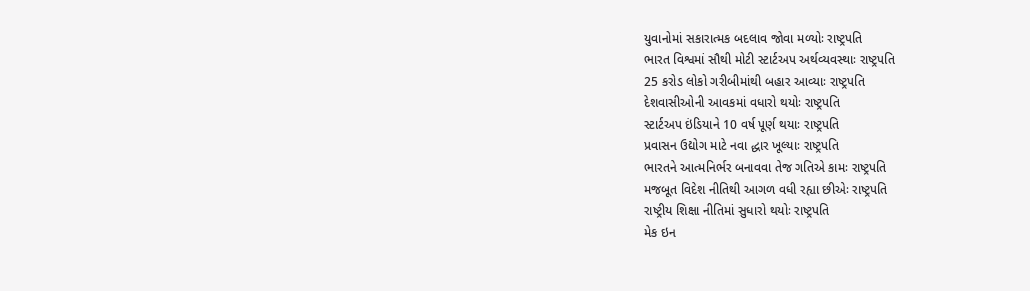યુવાનોમાં સકારાત્મક બદલાવ જોવા મળ્યોઃ રાષ્ટ્રપતિ
ભારત વિશ્વમાં સૌથી મોટી સ્ટાર્ટઅપ અર્થવ્યવસ્થાઃ રાષ્ટ્રપતિ
25 કરોડ લોકો ગરીબીમાંથી બહાર આવ્યાઃ રાષ્ટ્રપતિ
દેશવાસીઓની આવકમાં વધારો થયોઃ રાષ્ટ્રપતિ
સ્ટાર્ટઅપ ઇંડિયાને 10 વર્ષ પૂર્ણ થયાઃ રાષ્ટ્રપતિ
પ્રવાસન ઉદ્યોગ માટે નવા દ્ધાર ખૂલ્યાઃ રાષ્ટ્રપતિ
ભારતને આત્મનિર્ભર બનાવવા તેજ ગતિએ કામઃ રાષ્ટ્રપતિ
મજબૂત વિદેશ નીતિથી આગળ વધી રહ્યા છીએઃ રાષ્ટ્રપતિ
રાષ્ટ્રીય શિક્ષા નીતિમાં સુધારો થયોઃ રાષ્ટ્રપતિ
મેક ઇન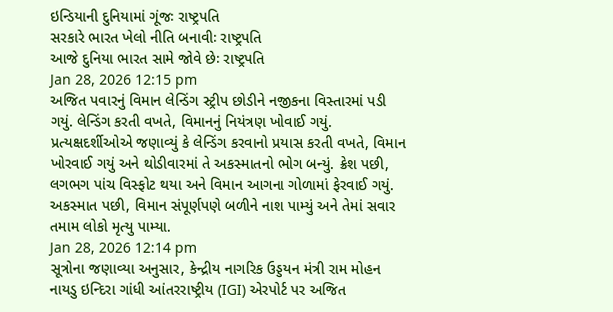ઇન્ડિયાની દુનિયામાં ગૂંજઃ રાષ્ટ્રપતિ
સરકારે ભારત ખેલો નીતિ બનાવીઃ રાષ્ટ્રપતિ
આજે દુનિયા ભારત સામે જોવે છેઃ રાષ્ટ્રપતિ
Jan 28, 2026 12:15 pm
અજિત પવારનું વિમાન લેન્ડિંગ સ્ટ્રીપ છોડીને નજીકના વિસ્તારમાં પડી ગયું. લેન્ડિંગ કરતી વખતે, વિમાનનું નિયંત્રણ ખોવાઈ ગયું. પ્રત્યક્ષદર્શીઓએ જણાવ્યું કે લેન્ડિંગ કરવાનો પ્રયાસ કરતી વખતે, વિમાન ખોરવાઈ ગયું અને થોડીવારમાં તે અકસ્માતનો ભોગ બન્યું. ક્રેશ પછી, લગભગ પાંચ વિસ્ફોટ થયા અને વિમાન આગના ગોળામાં ફેરવાઈ ગયું. અકસ્માત પછી, વિમાન સંપૂર્ણપણે બળીને નાશ પામ્યું અને તેમાં સવાર તમામ લોકો મૃત્યુ પામ્યા.
Jan 28, 2026 12:14 pm
સૂત્રોના જણાવ્યા અનુસાર, કેન્દ્રીય નાગરિક ઉડ્ડયન મંત્રી રામ મોહન નાયડુ ઇન્દિરા ગાંધી આંતરરાષ્ટ્રીય (IGI) એરપોર્ટ પર અજિત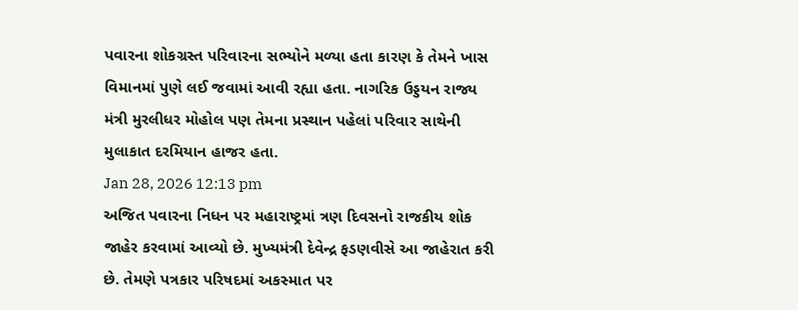પવારના શોકગ્રસ્ત પરિવારના સભ્યોને મળ્યા હતા કારણ કે તેમને ખાસ વિમાનમાં પુણે લઈ જવામાં આવી રહ્યા હતા. નાગરિક ઉડ્ડયન રાજ્ય મંત્રી મુરલીધર મોહોલ પણ તેમના પ્રસ્થાન પહેલાં પરિવાર સાથેની મુલાકાત દરમિયાન હાજર હતા.
Jan 28, 2026 12:13 pm
અજિત પવારના નિધન પર મહારાષ્ટ્રમાં ત્રણ દિવસનો રાજકીય શોક જાહેર કરવામાં આવ્યો છે. મુખ્યમંત્રી દેવેન્દ્ર ફડણવીસે આ જાહેરાત કરી છે. તેમણે પત્રકાર પરિષદમાં અકસ્માત પર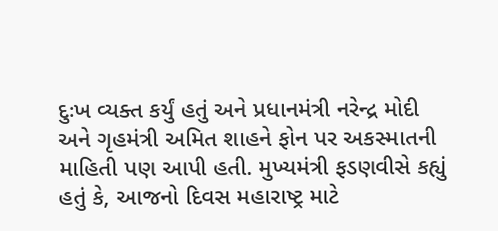દુઃખ વ્યક્ત કર્યું હતું અને પ્રધાનમંત્રી નરેન્દ્ર મોદી અને ગૃહમંત્રી અમિત શાહને ફોન પર અકસ્માતની માહિતી પણ આપી હતી. મુખ્યમંત્રી ફડણવીસે કહ્યું હતું કે, આજનો દિવસ મહારાષ્ટ્ર માટે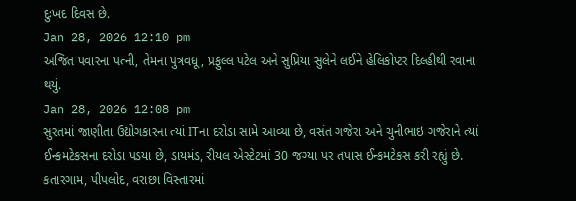દુઃખદ દિવસ છે.
Jan 28, 2026 12:10 pm
અજિત પવારના પત્ની, તેમના પુત્રવધૂ, પ્રફુલ્લ પટેલ અને સુપ્રિયા સુલેને લઈને હેલિકોપ્ટર દિલ્હીથી રવાના થયું.
Jan 28, 2026 12:08 pm
સુરતમાં જાણીતા ઉદ્યોગકારના ત્યાં ITના દરોડા સામે આવ્યા છે, વસંત ગજેરા અને ચુનીભાઇ ગજેરાને ત્યાં ઈન્કમટેકસના દરોડા પડયા છે, ડાયમંડ, રીયલ એસ્ટેટમાં 30 જગ્યા પર તપાસ ઈન્કમટેકસ કરી રહ્યું છે. કતારગામ, પીપલોદ, વરાછા વિસ્તારમાં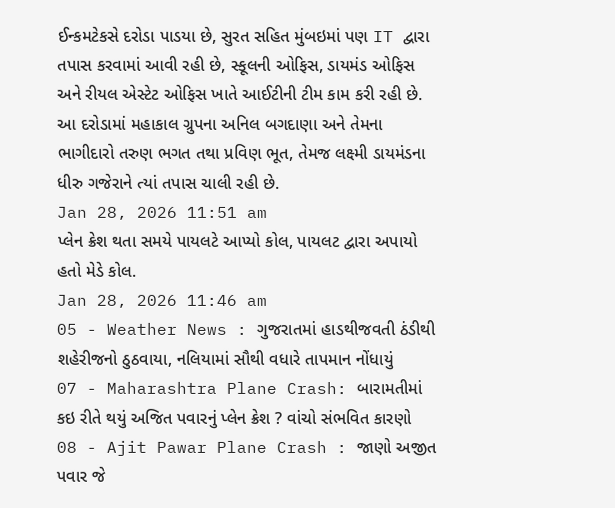ઈન્કમટેકસે દરોડા પાડયા છે, સુરત સહિત મુંબઇમાં પણ IT દ્વારા તપાસ કરવામાં આવી રહી છે, સ્કૂલની ઓફિસ, ડાયમંડ ઓફિસ અને રીયલ એસ્ટેટ ઓફિસ ખાતે આઈટીની ટીમ કામ કરી રહી છે. આ દરોડામાં મહાકાલ ગ્રુપના અનિલ બગદાણા અને તેમના ભાગીદારો તરુણ ભગત તથા પ્રવિણ ભૂત, તેમજ લક્ષ્મી ડાયમંડના ધીરુ ગજેરાને ત્યાં તપાસ ચાલી રહી છે.
Jan 28, 2026 11:51 am
પ્લેન ક્રેશ થતા સમયે પાયલટે આપ્યો કોલ, પાયલટ દ્વારા અપાયો હતો મેડે કોલ.
Jan 28, 2026 11:46 am
05 - Weather News : ગુજરાતમાં હાડથીજવતી ઠંડીથી શહેરીજનો ઠુઠવાયા, નલિયામાં સૌથી વધારે તાપમાન નોંધાયું
07 - Maharashtra Plane Crash: બારામતીમાં કઇ રીતે થયું અજિત પવારનું પ્લેન ક્રેશ ? વાંચો સંભવિત કારણો
08 - Ajit Pawar Plane Crash : જાણો અજીત પવાર જે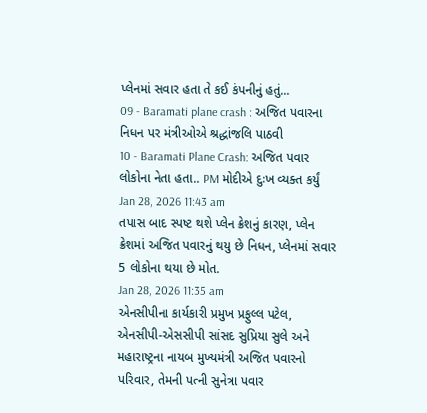પ્લેનમાં સવાર હતા તે કઈ કંપનીનું હતું...
09 - Baramati plane crash : અજિત પવારના નિધન પર મંત્રીઓએ શ્રદ્ધાંજલિ પાઠવી
10 - Baramati Plane Crash: અજિત પવાર લોકોના નેતા હતા.. PM મોદીએ દુઃખ વ્યક્ત કર્યું
Jan 28, 2026 11:43 am
તપાસ બાદ સ્પષ્ટ થશે પ્લેન ક્રેશનું કારણ, પ્લેન ક્રેશમાં અજિત પવારનું થયુ છે નિધન, પ્લેનમાં સવાર 5 લોકોના થયા છે મોત.
Jan 28, 2026 11:35 am
એનસીપીના કાર્યકારી પ્રમુખ પ્રફુલ્લ પટેલ, એનસીપી-એસસીપી સાંસદ સુપ્રિયા સુલે અને મહારાષ્ટ્રના નાયબ મુખ્યમંત્રી અજિત પવારનો પરિવાર, તેમની પત્ની સુનેત્રા પવાર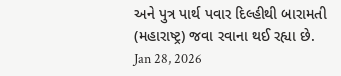અને પુત્ર પાર્થ પવાર દિલ્હીથી બારામતી (મહારાષ્ટ્ર) જવા રવાના થઈ રહ્યા છે.
Jan 28, 2026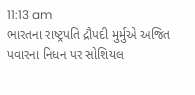11:13 am
ભારતના રાષ્ટ્રપતિ દ્રૌપદી મુર્મુએ અજિત પવારના નિધન પર સોશિયલ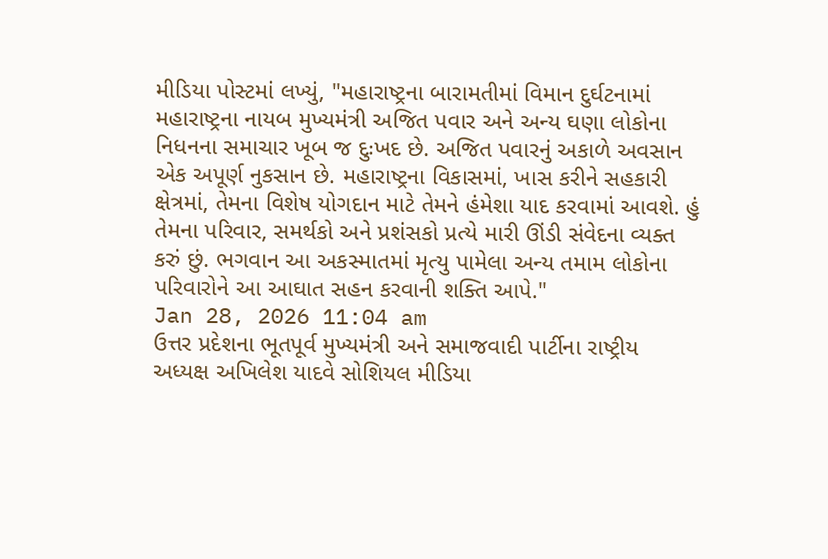મીડિયા પોસ્ટમાં લખ્યું, "મહારાષ્ટ્રના બારામતીમાં વિમાન દુર્ઘટનામાં મહારાષ્ટ્રના નાયબ મુખ્યમંત્રી અજિત પવાર અને અન્ય ઘણા લોકોના નિધનના સમાચાર ખૂબ જ દુઃખદ છે. અજિત પવારનું અકાળે અવસાન એક અપૂર્ણ નુકસાન છે. મહારાષ્ટ્રના વિકાસમાં, ખાસ કરીને સહકારી ક્ષેત્રમાં, તેમના વિશેષ યોગદાન માટે તેમને હંમેશા યાદ કરવામાં આવશે. હું તેમના પરિવાર, સમર્થકો અને પ્રશંસકો પ્રત્યે મારી ઊંડી સંવેદના વ્યક્ત કરું છું. ભગવાન આ અકસ્માતમાં મૃત્યુ પામેલા અન્ય તમામ લોકોના પરિવારોને આ આઘાત સહન કરવાની શક્તિ આપે."
Jan 28, 2026 11:04 am
ઉત્તર પ્રદેશના ભૂતપૂર્વ મુખ્યમંત્રી અને સમાજવાદી પાર્ટીના રાષ્ટ્રીય અધ્યક્ષ અખિલેશ યાદવે સોશિયલ મીડિયા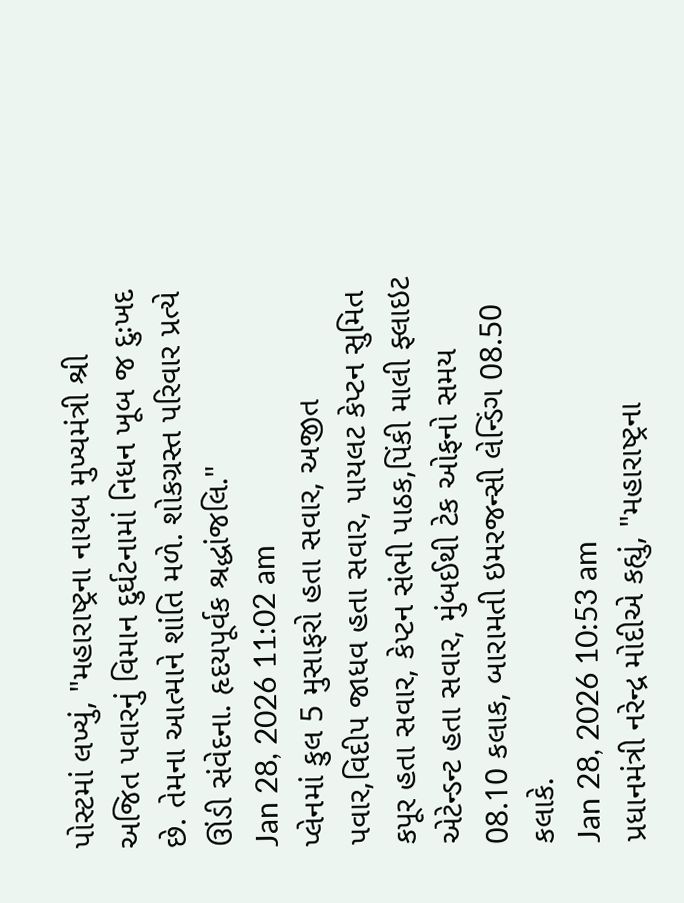પોસ્ટમાં લખ્યું, "મહારાષ્ટ્રના નાયબ મુખ્યમંત્રી શ્રી અજિત પવારનું વિમાન દુર્ઘટનામાં નિધન ખૂબ જ દુઃખદ છે. તેમના આત્માને શાંતિ મળે. શોકગ્રસ્ત પરિવાર પ્રત્યે ઊંડી સંવેદના. હૃદયપૂર્વક શ્રદ્ધાંજલિ."
Jan 28, 2026 11:02 am
પ્લેનમાં કુલ 5 મુસાફરો હતા સવાર, અજીત પવાર,વિદીપ જાધવ હતા સવાર, પાયલટ કેપ્ટન સુમિત કપૂર હતા સવાર, કેપ્ટન સંભી પાઠક,પિંકી માલી ફ્લાઇટ એટેન્ડન્ટ હતા સવાર, મુંબઈથી ટેક ઓફનો સમય 08.10 કલાક, બારામતી ઇમરજન્સી લેન્ડિંગ 08.50 કલાકે.
Jan 28, 2026 10:53 am
પ્રધાનમંત્રી નરેન્દ્ર મોદીએ કહ્યું, "મહારાષ્ટ્રના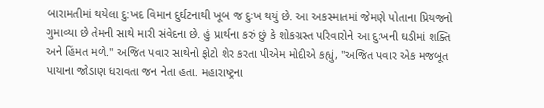બારામતીમાં થયેલા દુ:ખદ વિમાન દુર્ઘટનાથી ખૂબ જ દુઃખ થયું છે. આ અકસ્માતમાં જેમણે પોતાના પ્રિયજનો ગુમાવ્યા છે તેમની સાથે મારી સંવેદના છે. હું પ્રાર્થના કરું છું કે શોકગ્રસ્ત પરિવારોને આ દુઃખની ઘડીમાં શક્તિ અને હિંમત મળે." અજિત પવાર સાથેનો ફોટો શેર કરતા પીએમ મોદીએ કહ્યું, "અજિત પવાર એક મજબૂત પાયાના જોડાણ ધરાવતા જન નેતા હતા. મહારાષ્ટ્રના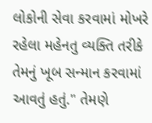લોકોની સેવા કરવામાં મોખરે રહેલા મહેનતુ વ્યક્તિ તરીકે તેમનું ખૂબ સન્માન કરવામાં આવતું હતું." તેમણે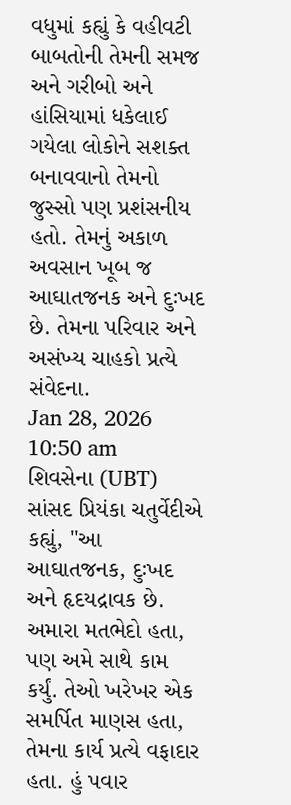વધુમાં કહ્યું કે વહીવટી બાબતોની તેમની સમજ અને ગરીબો અને હાંસિયામાં ધકેલાઈ ગયેલા લોકોને સશક્ત બનાવવાનો તેમનો જુસ્સો પણ પ્રશંસનીય હતો. તેમનું અકાળ અવસાન ખૂબ જ આઘાતજનક અને દુઃખદ છે. તેમના પરિવાર અને અસંખ્ય ચાહકો પ્રત્યે સંવેદના.
Jan 28, 2026 10:50 am
શિવસેના (UBT) સાંસદ પ્રિયંકા ચતુર્વેદીએ કહ્યું, "આ આઘાતજનક, દુઃખદ અને હૃદયદ્રાવક છે. અમારા મતભેદો હતા, પણ અમે સાથે કામ કર્યું. તેઓ ખરેખર એક સમર્પિત માણસ હતા, તેમના કાર્ય પ્રત્યે વફાદાર હતા. હું પવાર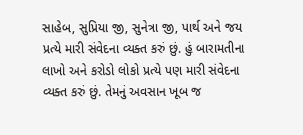સાહેબ, સુપ્રિયા જી, સુનેત્રા જી, પાર્થ અને જય પ્રત્યે મારી સંવેદના વ્યક્ત કરું છું. હું બારામતીના લાખો અને કરોડો લોકો પ્રત્યે પણ મારી સંવેદના વ્યક્ત કરું છું. તેમનું અવસાન ખૂબ જ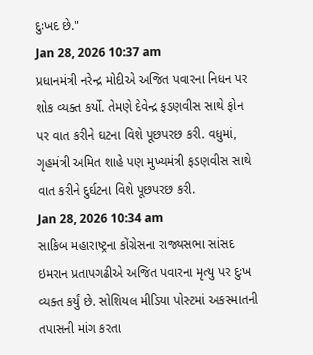દુઃખદ છે."
Jan 28, 2026 10:37 am
પ્રધાનમંત્રી નરેન્દ્ર મોદીએ અજિત પવારના નિધન પર શોક વ્યક્ત કર્યો. તેમણે દેવેન્દ્ર ફડણવીસ સાથે ફોન પર વાત કરીને ઘટના વિશે પૂછપરછ કરી. વધુમાં, ગૃહમંત્રી અમિત શાહે પણ મુખ્યમંત્રી ફડણવીસ સાથે વાત કરીને દુર્ઘટના વિશે પૂછપરછ કરી.
Jan 28, 2026 10:34 am
સાકિબ મહારાષ્ટ્રના કોંગ્રેસના રાજ્યસભા સાંસદ ઇમરાન પ્રતાપગઢીએ અજિત પવારના મૃત્યુ પર દુઃખ વ્યક્ત કર્યું છે. સોશિયલ મીડિયા પોસ્ટમાં અકસ્માતની તપાસની માંગ કરતા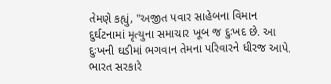તેમણે કહ્યું, "અજીત પવાર સાહેબના વિમાન દુર્ઘટનામાં મૃત્યુના સમાચાર ખૂબ જ દુઃખદ છે. આ દુઃખની ઘડીમાં ભગવાન તેમના પરિવારને ધીરજ આપે. ભારત સરકારે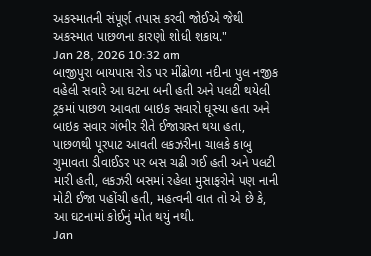અકસ્માતની સંપૂર્ણ તપાસ કરવી જોઈએ જેથી અકસ્માત પાછળના કારણો શોધી શકાય."
Jan 28, 2026 10:32 am
બાજીપુરા બાયપાસ રોડ પર મીંઢોળા નદીના પુલ નજીક વહેલી સવારે આ ઘટના બની હતી અને પલટી થયેલી ટ્રકમાં પાછળ આવતા બાઇક સવારો ઘૂસ્યા હતા અને બાઇક સવાર ગંભીર રીતે ઈજાગ્રસ્ત થયા હતા, પાછળથી પૂરપાટ આવતી લકઝરીના ચાલકે કાબુ ગુમાવતા ડીવાઈડર પર બસ ચઢી ગઈ હતી અને પલટી મારી હતી, લકઝરી બસમાં રહેલા મુસાફરોને પણ નાની મોટી ઈજા પહોંચી હતી, મહત્વની વાત તો એ છે કે, આ ઘટનામાં કોઈનું મોત થયું નથી.
Jan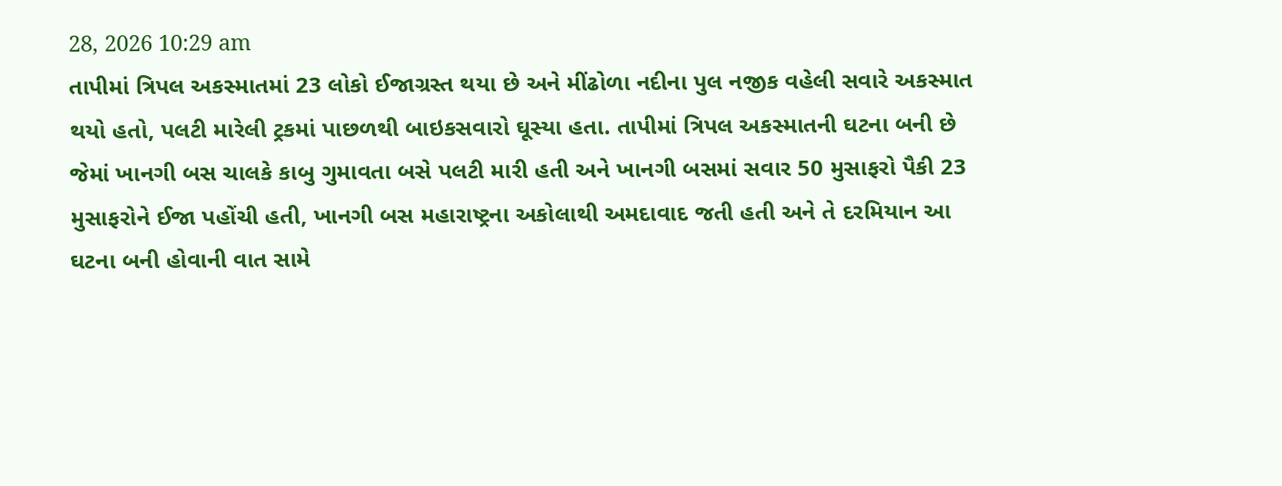28, 2026 10:29 am
તાપીમાં ત્રિપલ અકસ્માતમાં 23 લોકો ઈજાગ્રસ્ત થયા છે અને મીંઢોળા નદીના પુલ નજીક વહેલી સવારે અકસ્માત થયો હતો, પલટી મારેલી ટ્રકમાં પાછળથી બાઇકસવારો ઘૂસ્યા હતા. તાપીમાં ત્રિપલ અકસ્માતની ઘટના બની છે જેમાં ખાનગી બસ ચાલકે કાબુ ગુમાવતા બસે પલટી મારી હતી અને ખાનગી બસમાં સવાર 50 મુસાફરો પૈકી 23 મુસાફરોને ઈજા પહોંચી હતી, ખાનગી બસ મહારાષ્ટ્રના અકોલાથી અમદાવાદ જતી હતી અને તે દરમિયાન આ ઘટના બની હોવાની વાત સામે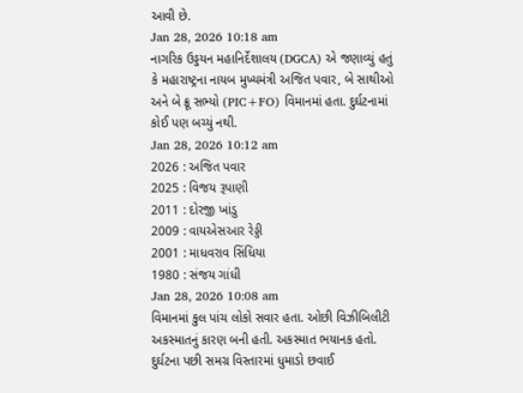આવી છે.
Jan 28, 2026 10:18 am
નાગરિક ઉડ્ડયન મહાનિર્દેશાલય (DGCA) એ જણાવ્યું હતું કે મહારાષ્ટ્રના નાયબ મુખ્યમંત્રી અજિત પવાર, બે સાથીઓ અને બે ક્રૂ સભ્યો (PIC+FO) વિમાનમાં હતા. દુર્ઘટનામાં કોઈ પણ બચ્યું નથી.
Jan 28, 2026 10:12 am
2026 : અજિત પવાર
2025 : વિજય રૂપાણી
2011 : દોરજી ખાંડુ
2009 : વાયએસઆર રેડ્ડી
2001 : માધવરાવ સિંધિયા
1980 : સંજય ગાંધી
Jan 28, 2026 10:08 am
વિમાનમાં કુલ પાંચ લોકો સવાર હતા. ઓછી વિઝીબિલીટી અકસ્માતનું કારણ બની હતી. અકસ્માત ભયાનક હતો. દુર્ઘટના પછી સમગ્ર વિસ્તારમાં ધુમાડો છવાઈ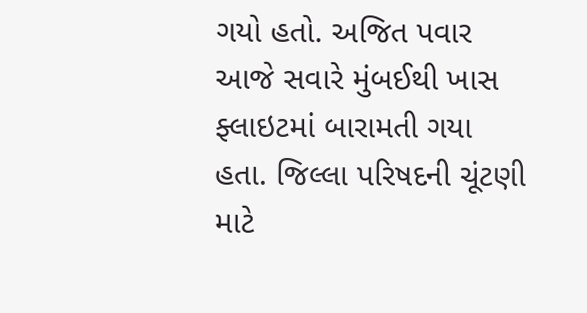ગયો હતો. અજિત પવાર આજે સવારે મુંબઈથી ખાસ ફ્લાઇટમાં બારામતી ગયા હતા. જિલ્લા પરિષદની ચૂંટણી માટે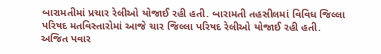બારામતીમાં પ્રચાર રેલીઓ યોજાઈ રહી હતી. બારામતી તહસીલમાં વિવિધ જિલ્લા પરિષદ મતવિસ્તારોમાં આજે ચાર જિલ્લા પરિષદ રેલીઓ યોજાઈ રહી હતી. અજિત પવાર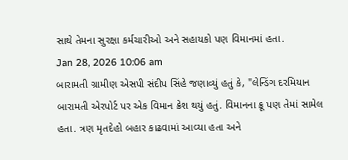સાથે તેમના સુરક્ષા કર્મચારીઓ અને સહાયકો પણ વિમાનમાં હતા.
Jan 28, 2026 10:06 am
બારામતી ગ્રામીણ એસપી સંદીપ સિંહે જણાવ્યું હતું કે, "લેન્ડિંગ દરમિયાન બારામતી એરપોર્ટ પર એક વિમાન ક્રેશ થયું હતું. વિમાનના ક્રૂ પણ તેમાં સામેલ હતા. ત્રણ મૃતદેહો બહાર કાઢવામાં આવ્યા હતા અને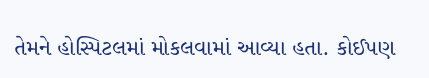તેમને હોસ્પિટલમાં મોકલવામાં આવ્યા હતા. કોઈપણ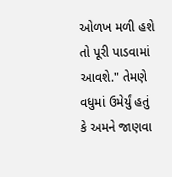ઓળખ મળી હશે તો પૂરી પાડવામાં આવશે." તેમણે વધુમાં ઉમેર્યું હતું કે અમને જાણવા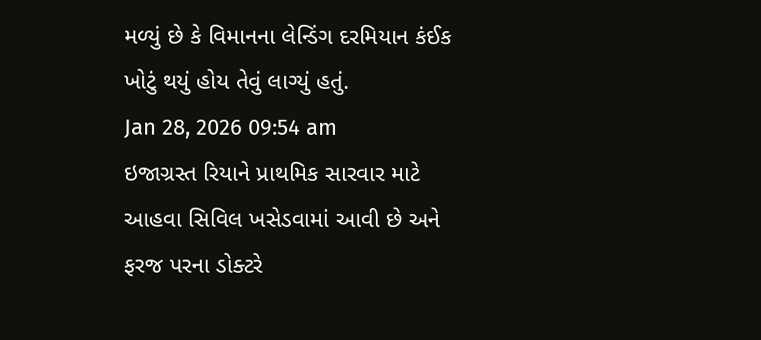મળ્યું છે કે વિમાનના લેન્ડિંગ દરમિયાન કંઈક ખોટું થયું હોય તેવું લાગ્યું હતું.
Jan 28, 2026 09:54 am
ઇજાગ્રસ્ત રિયાને પ્રાથમિક સારવાર માટે આહવા સિવિલ ખસેડવામાં આવી છે અને ફરજ પરના ડોક્ટરે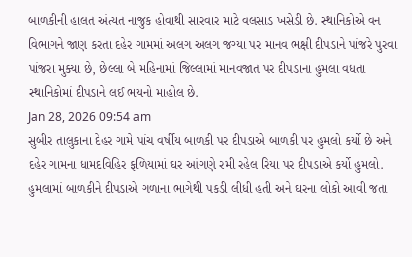બાળકીની હાલત અંત્યત નાજુક હોવાથી સારવાર માટે વલસાડ ખસેડી છે. સ્થાનિકોએ વન વિભાગને જાણ કરતા દહેર ગામમાં અલગ અલગ જગ્યા પર માનવ ભક્ષી દીપડાને પાંજરે પુરવા પાંજરા મુક્યા છે, છેલ્લા બે મહિનામાં જિલ્લામાં માનવજાત પર દીપડાના હુમલા વધતા સ્થાનિકોમાં દીપડાને લઈ ભયનો માહોલ છે.
Jan 28, 2026 09:54 am
સુબીર તાલુકાના દેહર ગામે પાંચ વર્ષીય બાળકી પર દીપડાએ બાળકી પર હુમલો કર્યો છે અને દહેર ગામના ધામદવિહિર ફળિયામાં ઘર આંગણે રમી રહેલ રિયા પર દીપડાએ કર્યો હુમલો. હુમલામાં બાળકીને દીપડાએ ગળાના ભાગેથી પકડી લીધી હતી અને ઘરના લોકો આવી જતા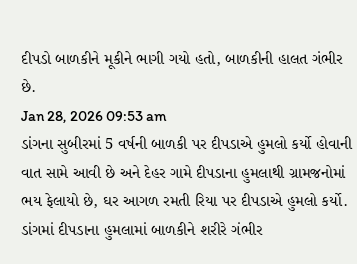દીપડો બાળકીને મૂકીને ભાગી ગયો હતો, બાળકીની હાલત ગંભીર છે.
Jan 28, 2026 09:53 am
ડાંગના સુબીરમાં 5 વર્ષની બાળકી પર દીપડાએ હુમલો કર્યો હોવાની વાત સામે આવી છે અને દેહર ગામે દીપડાના હુમલાથી ગ્રામજનોમાં ભય ફેલાયો છે, ઘર આગળ રમતી રિયા પર દીપડાએ હુમલો કર્યો. ડાંગમાં દીપડાના હુમલામાં બાળકીને શરીરે ગંભીર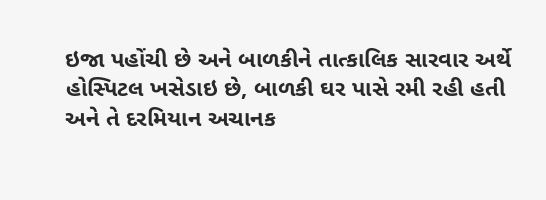ઇજા પહોંચી છે અને બાળકીને તાત્કાલિક સારવાર અર્થે હોસ્પિટલ ખસેડાઇ છે, બાળકી ઘર પાસે રમી રહી હતી અને તે દરમિયાન અચાનક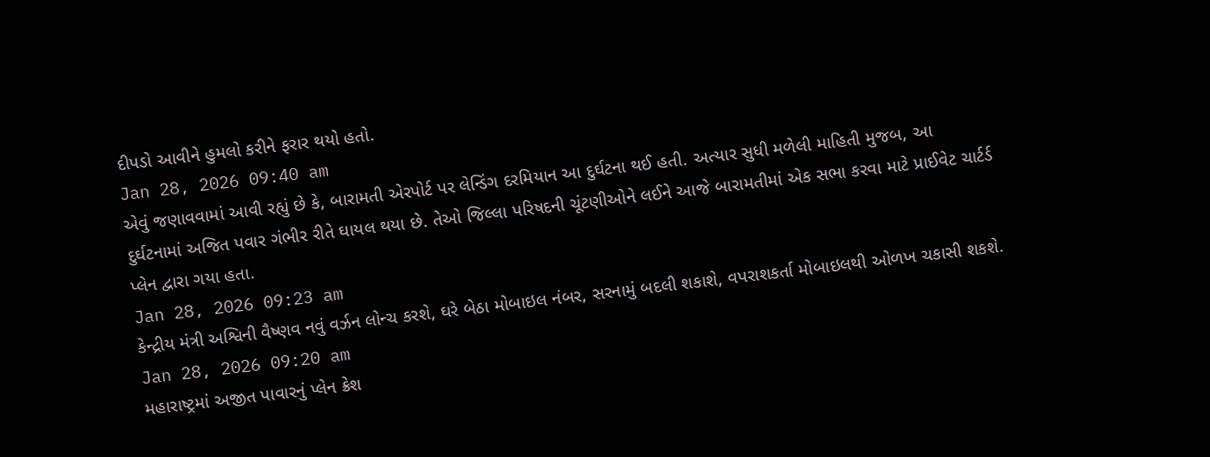દીપડો આવીને હુમલો કરીને ફરાર થયો હતો.
Jan 28, 2026 09:40 am
એવું જણાવવામાં આવી રહ્યું છે કે, બારામતી એરપોર્ટ પર લેન્ડિંગ દરમિયાન આ દુર્ઘટના થઈ હતી. અત્યાર સુધી મળેલી માહિતી મુજબ, આ દુર્ઘટનામાં અજિત પવાર ગંભીર રીતે ઘાયલ થયા છે. તેઓ જિલ્લા પરિષદની ચૂંટણીઓને લઈને આજે બારામતીમાં એક સભા કરવા માટે પ્રાઈવેટ ચાર્ટર્ડ પ્લેન દ્વારા ગયા હતા.
Jan 28, 2026 09:23 am
કેન્દ્રીય મંત્રી અશ્વિની વૈષ્ણવ નવું વર્ઝન લોન્ચ કરશે, ઘરે બેઠા મોબાઇલ નંબર, સરનામું બદલી શકાશે, વપરાશકર્તા મોબાઇલથી ઓળખ ચકાસી શકશે.
Jan 28, 2026 09:20 am
મહારાષ્ટ્રમાં અજીત પાવારનું પ્લેન ક્રેશ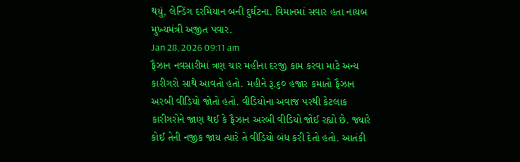થયું, લેન્ડિંગ દરમિયાન બની દુર્ઘટના. વિમાનમાં સવાર હતા નાયબ મુખ્યમંત્રી અજીત પવાર.
Jan 28, 2026 09:11 am
ફૈઝાન નવસારીમાં ત્રણ ચાર મહીના દરજી કામ કરવા માટે અન્ય કારીગરો સાથે આવતો હતો. મહીને રૂ.૬૦ હજાર કમાતો ફૈઝાન અરબી વીડિયો જોતો હતો. વીડિયોના અવાજ પરથી કેટલાક કારીગરોને જાણ થઈ કે ફૈઝાન અરબી વીડિયો જોઈ રહ્યો છે. જ્યારે કોઈ તેની નજીક જાય ત્યારે તે વીડિયો બંધ કરી દેતો હતો. આતંકી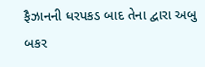ફૈઝાનની ધરપકડ બાદ તેના દ્વારા અબુ બકર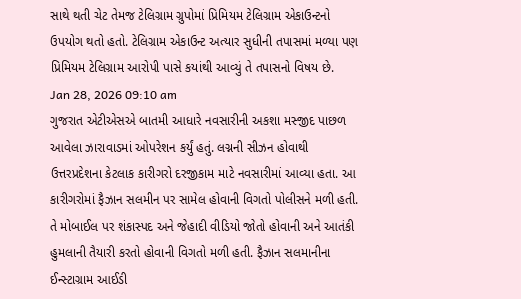સાથે થતી ચેટ તેમજ ટેલિગ્રામ ગ્રુપોમાં પ્રિમિયમ ટેલિગ્રામ એકાઉન્ટનો ઉપયોગ થતો હતો. ટેલિગ્રામ એકાઉન્ટ અત્યાર સુધીની તપાસમાં મળ્યા પણ પ્રિમિયમ ટેલિગ્રામ આરોપી પાસે કયાંથી આવ્યું તે તપાસનો વિષય છે.
Jan 28, 2026 09:10 am
ગુજરાત એટીએસએ બાતમી આધારે નવસારીની અકશા મસ્જીદ પાછળ આવેલા ઝારાવાડમાં ઓપરેશન કર્યું હતું. લગ્નની સીઝન હોવાથી ઉત્તરપ્રદેશના કેટલાક કારીગરો દરજીકામ માટે નવસારીમાં આવ્યા હતા. આ કારીગરોમાં ફૈઝાન સલમીન પર સામેલ હોવાની વિગતો પોલીસને મળી હતી. તે મોબાઈલ પર શંકાસ્પદ અને જેહાદી વીડિયો જોતો હોવાની અને આતંકી હુમલાની તૈયારી કરતો હોવાની વિગતો મળી હતી. ફૈઝાન સલમાનીના ઈન્સ્ટાગ્રામ આઈડી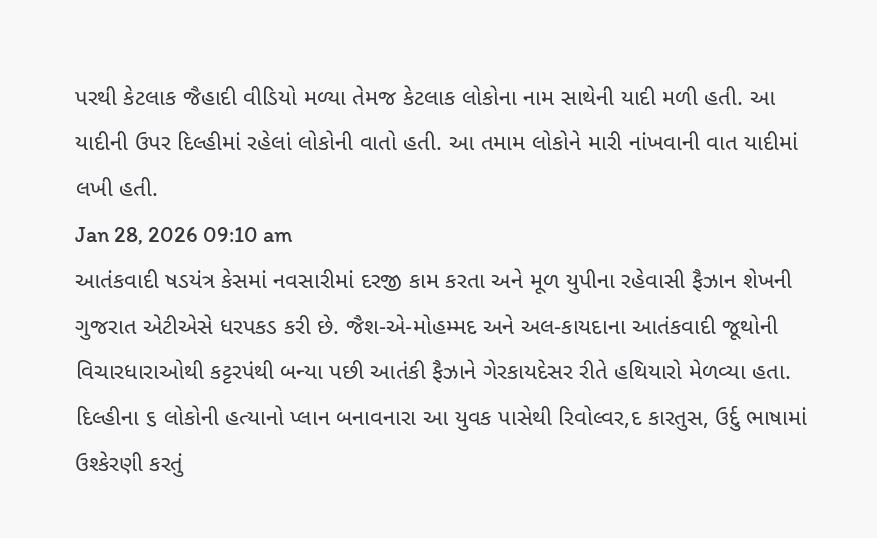પરથી કેટલાક જૈહાદી વીડિયો મળ્યા તેમજ કેટલાક લોકોના નામ સાથેની યાદી મળી હતી. આ યાદીની ઉપર દિલ્હીમાં રહેલાં લોકોની વાતો હતી. આ તમામ લોકોને મારી નાંખવાની વાત યાદીમાં લખી હતી.
Jan 28, 2026 09:10 am
આતંકવાદી ષડયંત્ર કેસમાં નવસારીમાં દરજી કામ કરતા અને મૂળ યુપીના રહેવાસી ફૈઝાન શેખની ગુજરાત એટીએસે ધરપકડ કરી છે. જૈશ-એ-મોહમ્મદ અને અલ-કાયદાના આતંકવાદી જૂથોની વિચારધારાઓથી કટ્ટરપંથી બન્યા પછી આતંકી ફૈઝાને ગેરકાયદેસર રીતે હથિયારો મેળવ્યા હતા. દિલ્હીના ૬ લોકોની હત્યાનો પ્લાન બનાવનારા આ યુવક પાસેથી રિવોલ્વર,દ કારતુસ, ઉર્દુ ભાષામાં ઉશ્કેરણી કરતું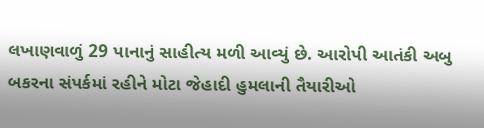લખાણવાળું 29 પાનાનું સાહીત્ય મળી આવ્યું છે. આરોપી આતંકી અબુ બકરના સંપર્કમાં રહીને મોટા જેહાદી હુમલાની તૈયારીઓ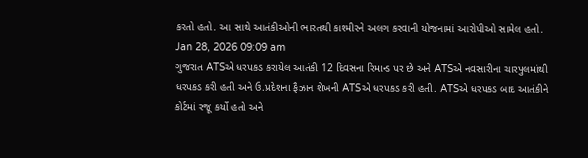કરતો હતો. આ સાથે આતંકીઓની ભારતથી કાશ્મીરને અલગ કરવાની યોજનામાં આરોપીઓ સામેલ હતો.
Jan 28, 2026 09:09 am
ગુજરાત ATSએ ધરપકડ કરાયેલ આતંકી 12 દિવસના રિમાન્ડ પર છે અને ATSએ નવસારીના ચારપુલમાંથી ધરપકડ કરી હતી અને ઉ.પ્રદેશના ફૈઝાન શેખની ATSએ ધરપકડ કરી હતી. ATSએ ધરપકડ બાદ આતંકીને કોર્ટમાં રજૂ કર્યો હતો અને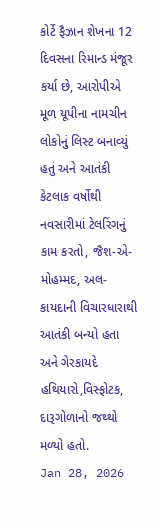કોર્ટે ફૈઝાન શેખના 12 દિવસના રિમાન્ડ મંજૂર કર્યા છે, આરોપીએ મૂળ યૂપીના નામચીન લોકોનું લિસ્ટ બનાવ્યું હતું અને આતંકી કેટલાક વર્ષોથી નવસારીમાં ટેલરિંગનું કામ કરતો, જૈશ-એ-મોહમ્મદ, અલ-કાયદાની વિચારધારાથી આતંકી બન્યો હતા અને ગેરકાયદે હથિયારો,વિસ્ફોટક, દારૂગોળાનો જથ્થો મળ્યો હતો.
Jan 28, 2026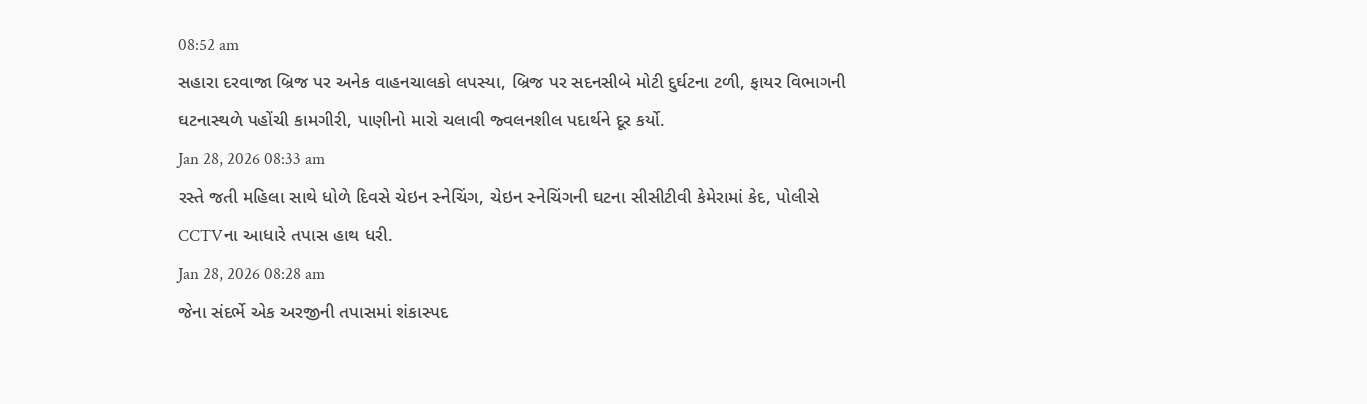08:52 am
સહારા દરવાજા બ્રિજ પર અનેક વાહનચાલકો લપસ્યા, બ્રિજ પર સદનસીબે મોટી દુર્ઘટના ટળી, ફાયર વિભાગની ઘટનાસ્થળે પહોંચી કામગીરી, પાણીનો મારો ચલાવી જ્વલનશીલ પદાર્થને દૂર કર્યો.
Jan 28, 2026 08:33 am
રસ્તે જતી મહિલા સાથે ધોળે દિવસે ચેઇન સ્નેચિંગ, ચેઇન સ્નેચિંગની ઘટના સીસીટીવી કેમેરામાં કેદ, પોલીસે CCTVના આધારે તપાસ હાથ ધરી.
Jan 28, 2026 08:28 am
જેના સંદર્ભે એક અરજીની તપાસમાં શંકાસ્પદ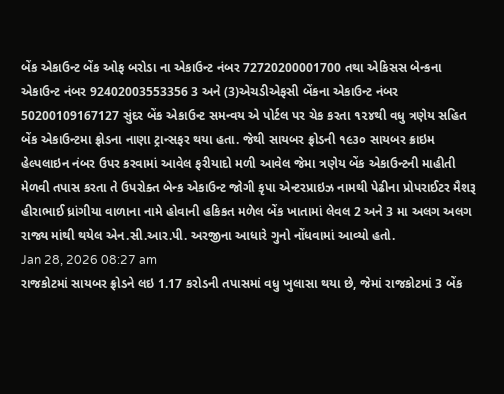બેંક એકાઉન્ટ બેંક ઓફ બરોડા ના એકાઉન્ટ નંબર 72720200001700 તથા એકિસસ બેન્કના એકાઉન્ટ નંબર 92402003553356 3 અને (3)એચડીએફસી બેંકના એકાઉન્ટ નંબર 50200109167127 સુંદર બેંક એકાઉન્ટ સમન્વય એ પોર્ટલ પર ચેક કરતા ૧૨૪થી વધુ ત્રણેય સહિત બેંક એકાઉન્ટમા ફ્રોડના નાણા ટ્રાન્સફર થયા હતા. જેથી સાયબર ફ્રોડની ૧૯૩૦ સાયબર ક્રાઇમ હેલ્પલાઇન નંબર ઉપર કરવામાં આવેલ ફરીયાદો મળી આવેલ જેમા ત્રણેય બેંક એકાઉન્ટની માહીતી મેળવી તપાસ કરતા તે ઉપરોક્ત બેન્ક એકાઉન્ટ જોગી કૃપા એન્ટરપ્રાઇઝ નામથી પેઢીના પ્રોપરાઈટર મૈશરૂ હીરાભાઈ ધ્રાંગીયા વાળાના નામે હોવાની હકિકત મળેલ બેંક ખાતામાં લેવલ 2 અને 3 મા અલગ અલગ રાજ્ય માંથી થયેલ એન.સી.આર.પી. અરજીના આધારે ગુનો નોંધવામાં આવ્યો હતો.
Jan 28, 2026 08:27 am
રાજકોટમાં સાયબર ફ્રોડને લઇ 1.17 કરોડની તપાસમાં વધુ ખુલાસા થયા છે, જેમાં રાજકોટમાં 3 બેંક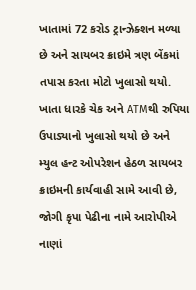ખાતામાં 72 કરોડ ટ્રાન્ઝેક્શન મળ્યા છે અને સાયબર ક્રાઇમે ત્રણ બેંકમાં તપાસ કરતા મોટો ખુલાસો થયો. ખાતા ધારકે ચેક અને ATMથી રુપિયા ઉપાડ્યાનો ખુલાસો થયો છે અને મ્યુલ હન્ટ ઓપરેશન હેઠળ સાયબર ક્રાઇમની કાર્યવાહી સામે આવી છે, જોગી કૃપા પેઢીના નામે આરોપીએ નાણાં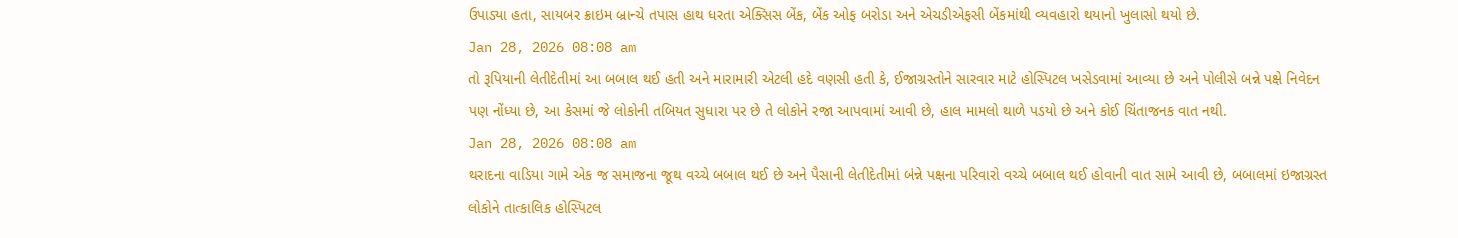ઉપાડ્યા હતા, સાયબર ક્રાઇમ બ્રાન્ચે તપાસ હાથ ધરતા એક્સિસ બેંક, બેંક ઓફ બરોડા અને એચડીએફસી બેંકમાંથી વ્યવહારો થયાનો ખુલાસો થયો છે.
Jan 28, 2026 08:08 am
તો રૂપિયાની લેતીદેતીમાં આ બબાલ થઈ હતી અને મારામારી એટલી હદે વણસી હતી કે, ઈજાગ્રસ્તોને સારવાર માટે હોસ્પિટલ ખસેડવામાં આવ્યા છે અને પોલીસે બન્ને પક્ષે નિવેદન પણ નોંધ્યા છે, આ કેસમાં જે લોકોની તબિયત સુધારા પર છે તે લોકોને રજા આપવામાં આવી છે, હાલ મામલો થાળે પડયો છે અને કોઈ ચિંતાજનક વાત નથી.
Jan 28, 2026 08:08 am
થરાદના વાડિયા ગામે એક જ સમાજના જૂથ વચ્ચે બબાલ થઈ છે અને પૈસાની લેતીદેતીમાં બંન્ને પક્ષના પરિવારો વચ્ચે બબાલ થઈ હોવાની વાત સામે આવી છે, બબાલમાં ઇજાગ્રસ્ત લોકોને તાત્કાલિક હોસ્પિટલ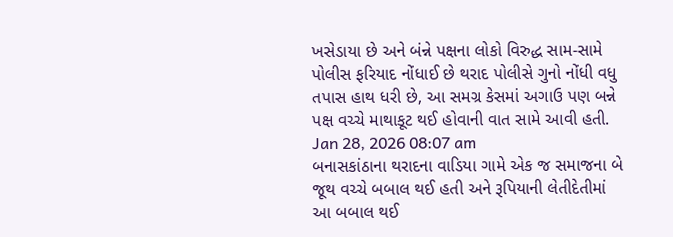ખસેડાયા છે અને બંન્ને પક્ષના લોકો વિરુદ્ધ સામ-સામે પોલીસ ફરિયાદ નોંધાઈ છે થરાદ પોલીસે ગુનો નોંધી વધુ તપાસ હાથ ધરી છે, આ સમગ્ર કેસમાં અગાઉ પણ બન્ને પક્ષ વચ્ચે માથાકૂટ થઈ હોવાની વાત સામે આવી હતી.
Jan 28, 2026 08:07 am
બનાસકાંઠાના થરાદના વાડિયા ગામે એક જ સમાજના બે જૂથ વચ્ચે બબાલ થઈ હતી અને રૂપિયાની લેતીદેતીમાં આ બબાલ થઈ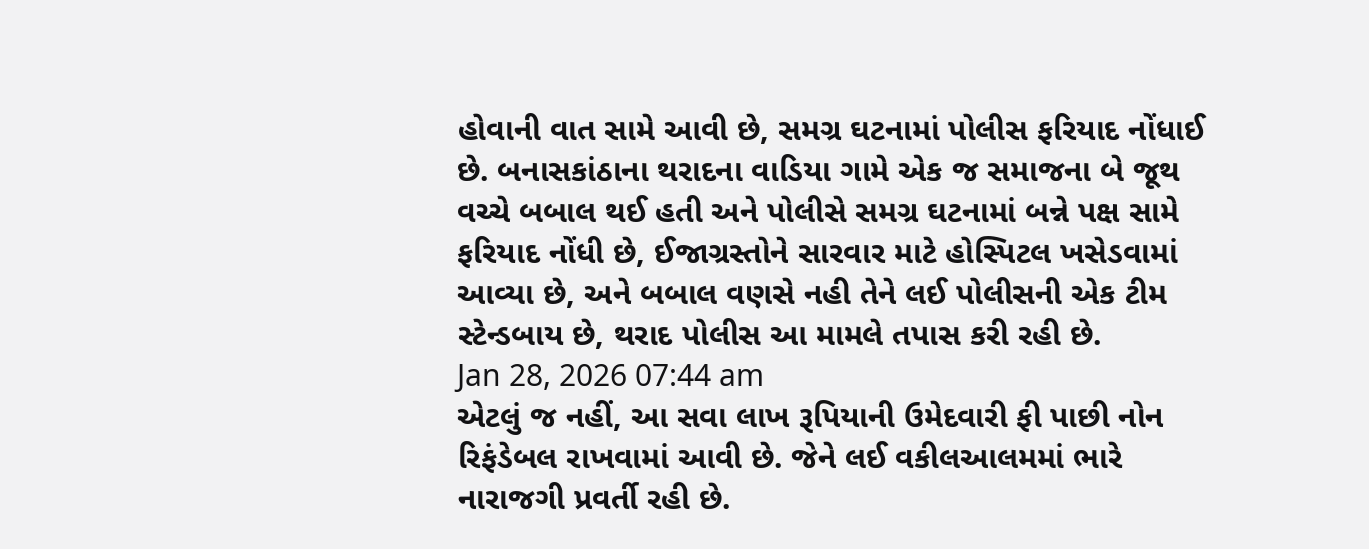હોવાની વાત સામે આવી છે, સમગ્ર ઘટનામાં પોલીસ ફરિયાદ નોંધાઈ છે. બનાસકાંઠાના થરાદના વાડિયા ગામે એક જ સમાજના બે જૂથ વચ્ચે બબાલ થઈ હતી અને પોલીસે સમગ્ર ઘટનામાં બન્ને પક્ષ સામે ફરિયાદ નોંધી છે, ઈજાગ્રસ્તોને સારવાર માટે હોસ્પિટલ ખસેડવામાં આવ્યા છે, અને બબાલ વણસે નહી તેને લઈ પોલીસની એક ટીમ સ્ટેન્ડબાય છે, થરાદ પોલીસ આ મામલે તપાસ કરી રહી છે.
Jan 28, 2026 07:44 am
એટલું જ નહીં, આ સવા લાખ રૂપિયાની ઉમેદવારી ફી પાછી નોન રિફંડેબલ રાખવામાં આવી છે. જેને લઈ વકીલઆલમમાં ભારે નારાજગી પ્રવર્તી રહી છે.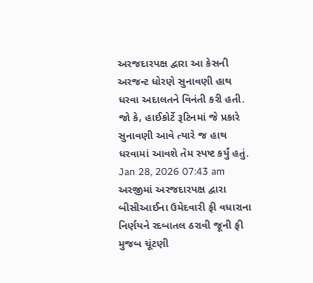અરજદારપક્ષ દ્વારા આ કેસની અરજન્ટ ધોરણે સુનાવણી હાથ ધરવા અદાલતને વિનંતી કરી હતી. જો કે, હાઈકોર્ટે રૂટિનમાં જે પ્રકારે સુનાવણી આવે ત્યારે જ હાથ ધરવામાં આવશે તેમ સ્પષ્ટ કર્યું હતું.
Jan 28, 2026 07:43 am
અરજીમાં અરજદારપક્ષ દ્વારા બીસીઆઈના ઉમેદવારી ફી વધારાના નિર્ણયને રદબાતલ ઠરાવી જૂની ફી મુજબ ચૂંટણી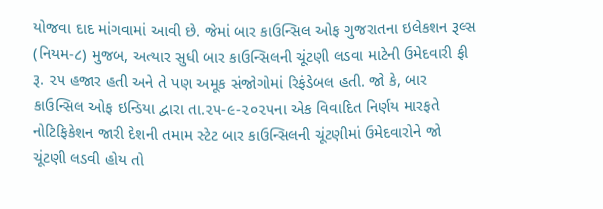યોજવા દાદ માંગવામાં આવી છે. જેમાં બાર કાઉન્સિલ ઓફ ગુજરાતના ઇલેકશન રૂલ્સ (નિયમ-૮) મુજબ, અત્યાર સુધી બાર કાઉન્સિલની ચૂંટણી લડવા માટેની ઉમેદવારી ફી રૂ. ૨૫ હજાર હતી અને તે પણ અમૂક સંજોગોમાં રિફંડેબલ હતી. જો કે, બાર કાઉન્સિલ ઓફ ઇન્ડિયા દ્વારા તા.૨૫-૯-૨૦૨૫ના એક વિવાદિત નિર્ણય મારફતે નોટિફિકેશન જારી દેશની તમામ સ્ટેટ બાર કાઉન્સિલની ચૂંટણીમાં ઉમેદવારોને જો ચૂંટણી લડવી હોય તો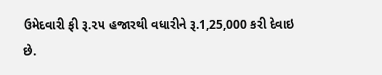ઉમેદવારી ફી રૂ.૨૫ હજારથી વધારીને રૂ.1,25,000 કરી દેવાઇ છે.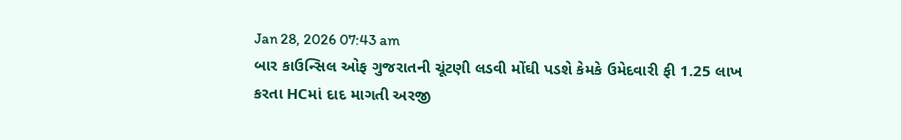Jan 28, 2026 07:43 am
બાર કાઉન્સિલ ઓફ ગુજરાતની ચૂંટણી લડવી મોંઘી પડશે કેમકે ઉમેદવારી ફી 1.25 લાખ કરતા HCમાં દાદ માગતી અરજી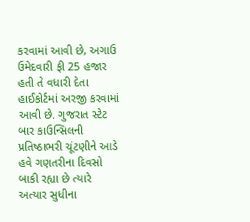કરવામાં આવી છે, અગાઉ ઉમેદવારી ફી 25 હજાર હતી તે વધારી દેતા હાઈકોર્ટમાં અરજી કરવામાં આવી છે. ગુજરાત સ્ટેટ બાર કાઉન્સિલની પ્રતિષ્ઠાભરી ચૂંટણીને આડે હવે ગણતરીના દિવસો બાકી રહ્યા છે ત્યારે અત્યાર સુધીના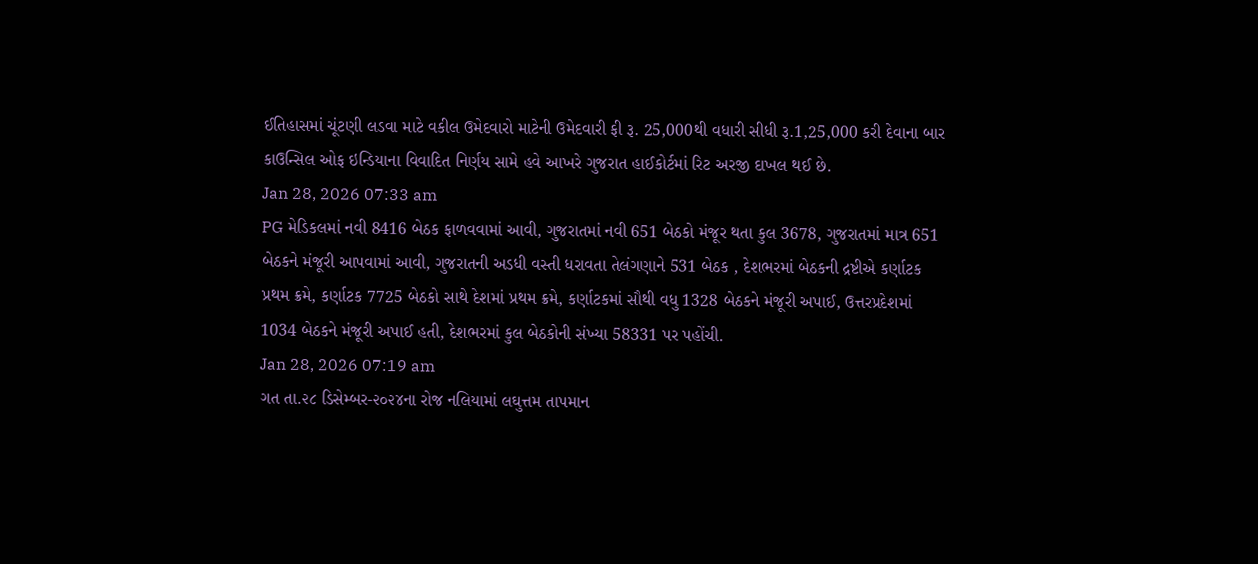ઈતિહાસમાં ચૂંટણી લડવા માટે વકીલ ઉમેદવારો માટેની ઉમેદવારી ફી રૂ. 25,000થી વધારી સીધી રૂ.1,25,000 કરી દેવાના બાર કાઉન્સિલ ઓફ ઇન્ડિયાના વિવાદિત નિર્ણય સામે હવે આખરે ગુજરાત હાઈકોર્ટમાં રિટ અરજી દાખલ થઈ છે.
Jan 28, 2026 07:33 am
PG મેડિકલમાં નવી 8416 બેઠક ફાળવવામાં આવી, ગુજરાતમાં નવી 651 બેઠકો મંજૂર થતા કુલ 3678, ગુજરાતમાં માત્ર 651 બેઠકને મંજૂરી આપવામાં આવી, ગુજરાતની અડધી વસ્તી ધરાવતા તેલંગણાને 531 બેઠક , દેશભરમાં બેઠકની દ્રષ્ટીએ કર્ણાટક પ્રથમ ક્રમે, કર્ણાટક 7725 બેઠકો સાથે દેશમાં પ્રથમ ક્રમે, કર્ણાટકમાં સૌથી વધુ 1328 બેઠકને મંજૂરી અપાઈ, ઉત્તરપ્રદેશમાં 1034 બેઠકને મંજૂરી અપાઈ હતી, દેશભરમાં કુલ બેઠકોની સંખ્યા 58331 પર પહોંચી.
Jan 28, 2026 07:19 am
ગત તા.૨૮ ડિસેમ્બર-૨૦૨૪ના રોજ નલિયામાં લઘુત્તમ તાપમાન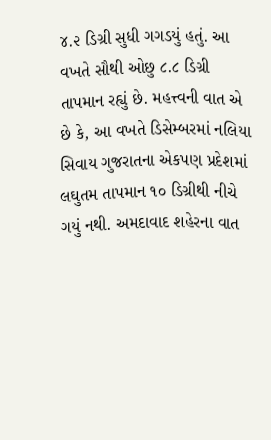૪.૨ ડિગ્રી સુધી ગગડયું હતું. આ વખતે સૌથી ઓછુ ૮.૮ ડિગ્રી તાપમાન રહ્યું છે. મહત્ત્વની વાત એ છે કે, આ વખતે ડિસેમ્બરમાં નલિયા સિવાય ગુજરાતના એકપણ પ્રદેશમાં લઘુતમ તાપમાન ૧૦ ડિગ્રીથી નીચે ગયું નથી. અમદાવાદ શહેરના વાત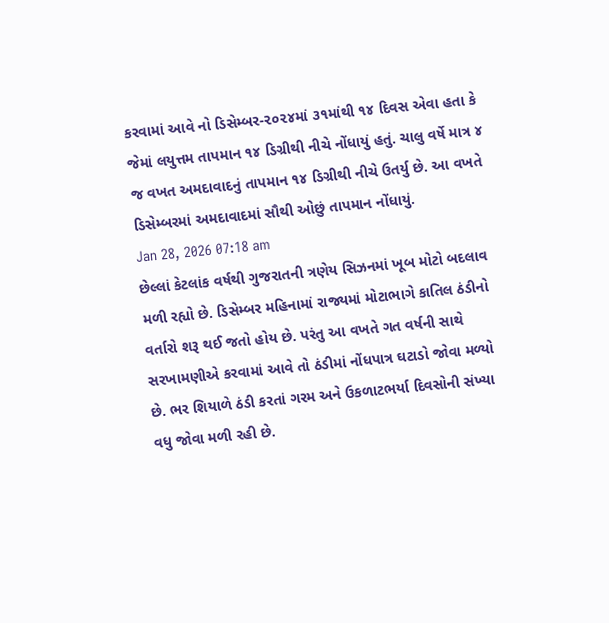કરવામાં આવે નો ડિસેમ્બર-૨૦૨૪માં ૩૧માંથી ૧૪ દિવસ એવા હતા કે જેમાં લયુત્તમ તાપમાન ૧૪ ડિગ્રીથી નીચે નોંધાયું હતું. ચાલુ વર્ષે માત્ર ૪ જ વખત અમદાવાદનું તાપમાન ૧૪ ડિગ્રીથી નીચે ઉતર્યુ છે. આ વખતે ડિસેમ્બરમાં અમદાવાદમાં સૌથી ઓછું તાપમાન નોંધાયું.
Jan 28, 2026 07:18 am
છેલ્લાં કેટલાંક વર્ષથી ગુજરાતની ત્રણેય સિઝનમાં ખૂબ મોટો બદલાવ મળી રહ્યો છે. ડિસેમ્બર મહિનામાં રાજ્યમાં મોટાભાગે કાતિલ ઠંડીનો વર્તારો શરૂ થઈ જતો હોય છે. પરંતુ આ વખતે ગત વર્ષની સાથે સરખામણીએ કરવામાં આવે તો ઠંડીમાં નોંધપાત્ર ઘટાડો જોવા મળ્યો છે. ભર શિયાળે ઠંડી કરતાં ગરમ અને ઉકળાટભર્યા દિવસોની સંખ્યા વધુ જોવા મળી રહી છે.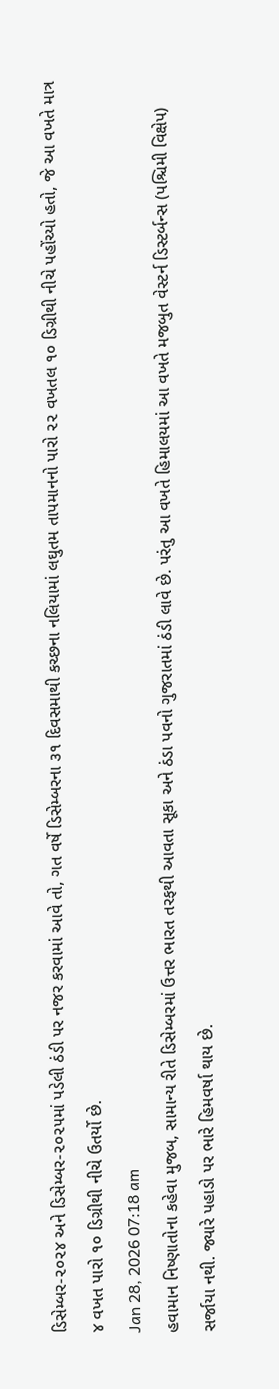ડિસેમ્બર-૨૦૨૪ અને ડિસેમ્બર-૨૦૨૫માં પડેલી ઠંડી પર નજર કરવામાં આવે તો, ગત વર્ષે ડિસેમ્બરના ૩૧ દિવસમાથી કચ્છના નલિયામાં લઘુતમ તાપમાનનો પારો ૨૨ વખતલ ૧૦ ડિગ્રીથી નીચે પહોંચ્યો હતો, જે આ વખતે માત્ર ૪ વખત પારો ૧૦ ડિગ્રીથી નીચે ઉતર્યો છે.
Jan 28, 2026 07:18 am
હવામાન નિષ્ણાતોના કહેવા મુજબ, સામાન્ય રીતે ડિસેમ્બરમાં ઉત્તર ભારત તરફથી આવતા સૂકા અને ઠંડા પવનો ગુજરાતમાં ઠંડી લાવે છે. પરંતુ આ વખતે હિમાલયમાં આ વખતે મજબુત વેસ્ટર્ન ડિસ્ટર્બન્સ (પશ્ચિમી વિક્ષેપ) સર્જાયા નથી. જ્યારે પહાડો પર ભારે હિમવર્ષા થાય છે.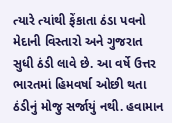ત્યારે ત્યાંથી ફેંકાતા ઠંડા પવનો મેદાની વિસ્તારો અને ગુજરાત સુધી ઠંડી લાવે છે. આ વર્ષે ઉત્તર ભારતમાં હિમવર્ષા ઓછી થતા ઠંડીનું મોજુ સર્જાયું નથી. હવામાન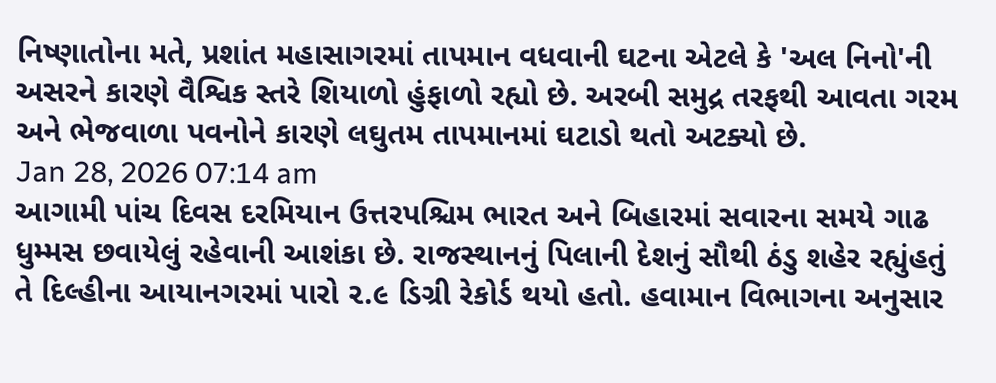નિષ્ણાતોના મતે, પ્રશાંત મહાસાગરમાં તાપમાન વધવાની ઘટના એટલે કે 'અલ નિનો'ની અસરને કારણે વૈશ્વિક સ્તરે શિયાળો હુંફાળો રહ્યો છે. અરબી સમુદ્ર તરફથી આવતા ગરમ અને ભેજવાળા પવનોને કારણે લઘુતમ તાપમાનમાં ઘટાડો થતો અટક્યો છે.
Jan 28, 2026 07:14 am
આગામી પાંચ દિવસ દરમિયાન ઉત્તરપશ્ચિમ ભારત અને બિહારમાં સવારના સમયે ગાઢ ધુમ્મસ છવાયેલું રહેવાની આશંકા છે. રાજસ્થાનનું પિલાની દેશનું સૌથી ઠંડુ શહેર રહ્યુંહતું તે દિલ્હીના આયાનગરમાં પારો ૨.૯ ડિગ્રી રેકોર્ડ થયો હતો. હવામાન વિભાગના અનુસાર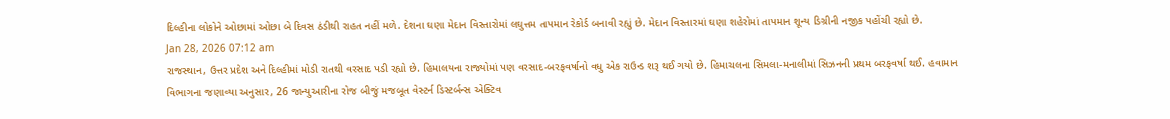દિલ્હીના લોકોને ઓછામાં ઓછા બે દિવસ ઠંડીથી રાહત નહીં મળે. દેશના ઘણા મેદાન વિસ્તારોમાં લઘુત્તમ તાપમાન રેકોર્ડ બનાવી રહ્યું છે. મેદાન વિસ્તારમાં ઘણા શહેરોમાં તાપમાન શૂન્ય ડિગ્રીની નજીક પહોંચી રહ્યો છે.
Jan 28, 2026 07:12 am
રાજસ્થાન, ઉત્તર પ્રદેશ અને દિલ્હીમાં મોડી રાતથી વરસાદ પડી રહ્યો છે. હિમાલયના રાજ્યોમાં પણ વરસાદ-બરફવર્ષાનો વધુ એક રાઉન્ડ શરૂ થઈ ગયો છે. હિમાચલના સિમલા-મનાલીમાં સિઝનની પ્રથમ બરફવર્ષા થઈ. હવામાન વિભાગના જણાવ્યા અનુસાર, 26 જાન્યુઆરીના રોજ બીજું મજબૂત વેસ્ટર્ન ડિસ્ટર્બન્સ એક્ટિવ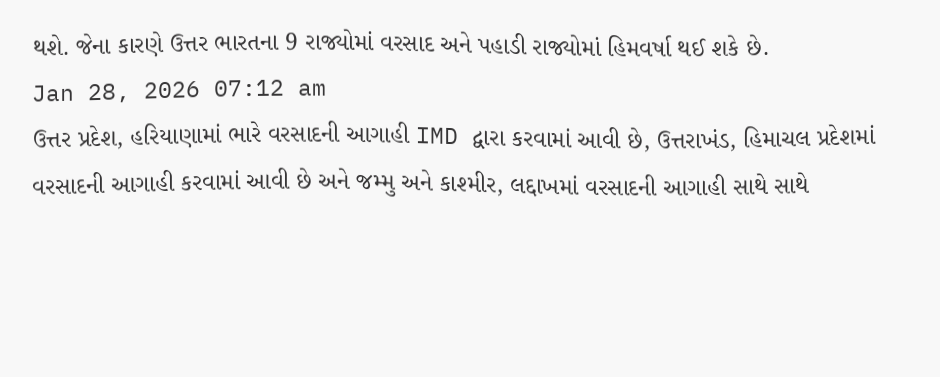થશે. જેના કારણે ઉત્તર ભારતના 9 રાજ્યોમાં વરસાદ અને પહાડી રાજ્યોમાં હિમવર્ષા થઈ શકે છે.
Jan 28, 2026 07:12 am
ઉત્તર પ્રદેશ, હરિયાણામાં ભારે વરસાદની આગાહી IMD દ્વારા કરવામાં આવી છે, ઉત્તરાખંડ, હિમાચલ પ્રદેશમાં વરસાદની આગાહી કરવામાં આવી છે અને જમ્મુ અને કાશ્મીર, લદ્દાખમાં વરસાદની આગાહી સાથે સાથે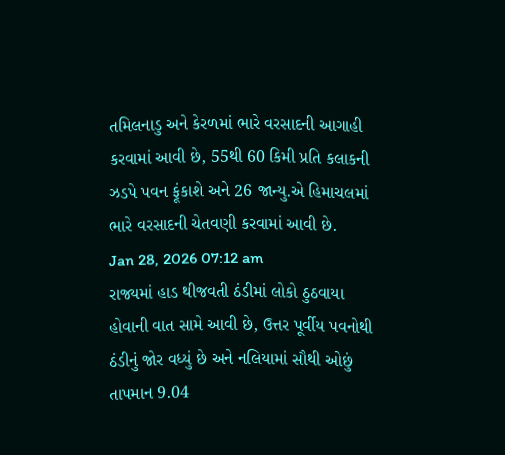તમિલનાડુ અને કેરળમાં ભારે વરસાદની આગાહી કરવામાં આવી છે, 55થી 60 કિમી પ્રતિ કલાકની ઝડપે પવન ફૂંકાશે અને 26 જાન્યુ.એ હિમાચલમાં ભારે વરસાદની ચેતવણી કરવામાં આવી છે.
Jan 28, 2026 07:12 am
રાજ્યમાં હાડ થીજવતી ઠંડીમાં લોકો ઠુઠવાયા હોવાની વાત સામે આવી છે, ઉત્તર પૂર્વીય પવનોથી ઠંડીનું જોર વધ્યું છે અને નલિયામાં સૌથી ઓછું તાપમાન 9.04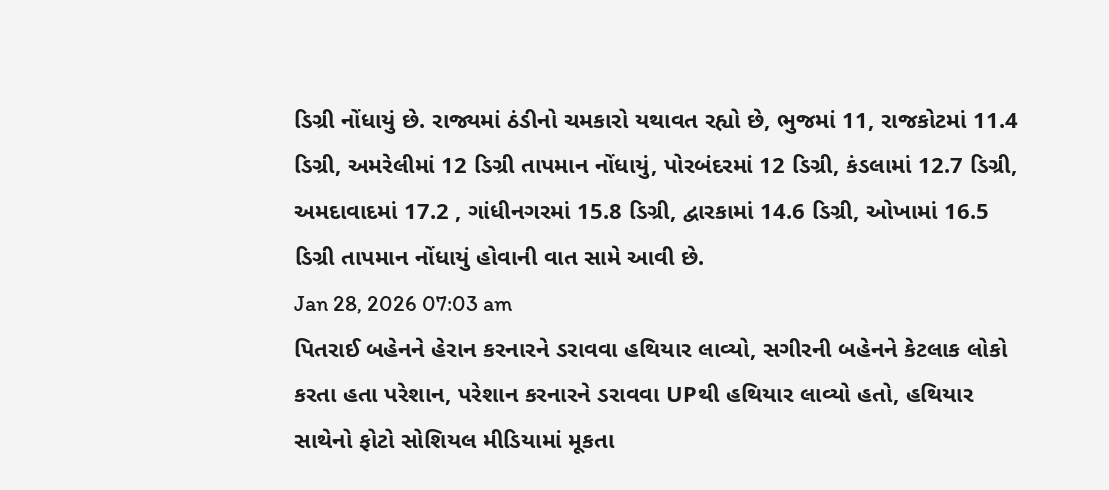ડિગ્રી નોંધાયું છે. રાજ્યમાં ઠંડીનો ચમકારો યથાવત રહ્યો છે, ભુજમાં 11, રાજકોટમાં 11.4 ડિગ્રી, અમરેલીમાં 12 ડિગ્રી તાપમાન નોંધાયું, પોરબંદરમાં 12 ડિગ્રી, કંડલામાં 12.7 ડિગ્રી, અમદાવાદમાં 17.2 , ગાંધીનગરમાં 15.8 ડિગ્રી, દ્વારકામાં 14.6 ડિગ્રી, ઓખામાં 16.5 ડિગ્રી તાપમાન નોંધાયું હોવાની વાત સામે આવી છે.
Jan 28, 2026 07:03 am
પિતરાઈ બહેનને હેરાન કરનારને ડરાવવા હથિયાર લાવ્યો, સગીરની બહેનને કેટલાક લોકો કરતા હતા પરેશાન, પરેશાન કરનારને ડરાવવા UPથી હથિયાર લાવ્યો હતો, હથિયાર સાથેનો ફોટો સોશિયલ મીડિયામાં મૂકતા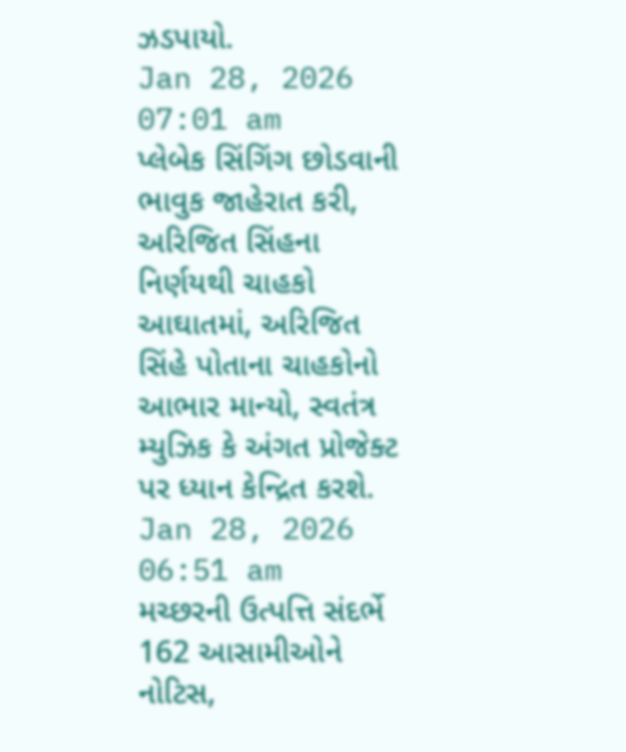ઝડપાયો.
Jan 28, 2026 07:01 am
પ્લેબેક સિંગિંગ છોડવાની ભાવુક જાહેરાત કરી, અરિજિત સિંહના નિર્ણયથી ચાહકો આઘાતમાં, અરિજિત સિંહે પોતાના ચાહકોનો આભાર માન્યો, સ્વતંત્ર મ્યુઝિક કે અંગત પ્રોજેક્ટ પર ધ્યાન કેન્દ્રિત કરશે.
Jan 28, 2026 06:51 am
મચ્છરની ઉત્પત્તિ સંદર્ભે 162 આસામીઓને નોટિસ,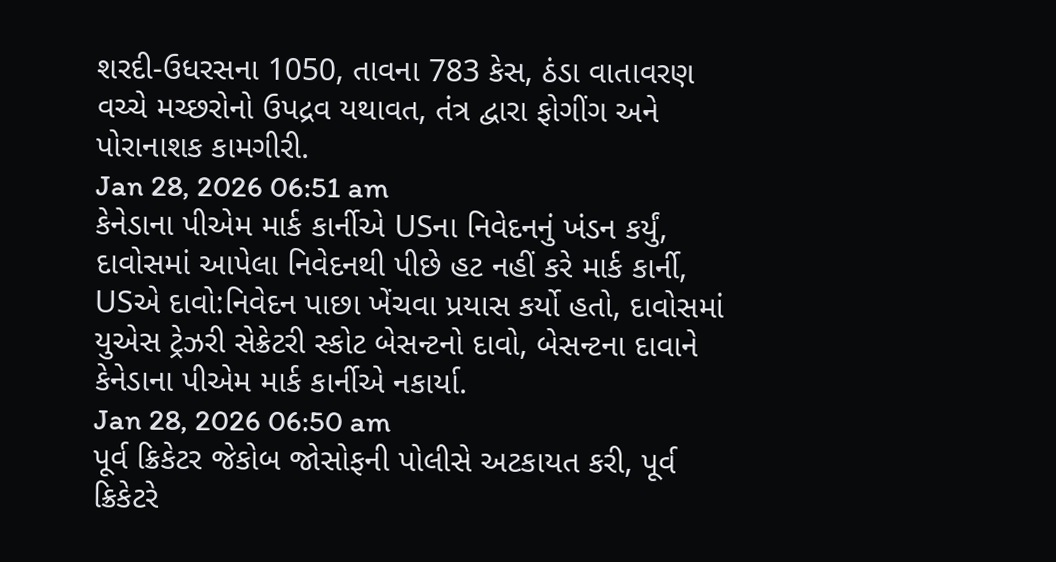શરદી-ઉધરસના 1050, તાવના 783 કેસ, ઠંડા વાતાવરણ વચ્ચે મચ્છરોનો ઉપદ્રવ યથાવત, તંત્ર દ્વારા ફોગીંગ અને પોરાનાશક કામગીરી.
Jan 28, 2026 06:51 am
કેનેડાના પીએમ માર્ક કાર્નીએ USના નિવેદનનું ખંડન કર્યું, દાવોસમાં આપેલા નિવેદનથી પીછે હટ નહીં કરે માર્ક કાર્ની, USએ દાવો:નિવેદન પાછા ખેંચવા પ્રયાસ કર્યો હતો, દાવોસમાં યુએસ ટ્રેઝરી સેક્રેટરી સ્કોટ બેસન્ટનો દાવો, બેસન્ટના દાવાને કેનેડાના પીએમ માર્ક કાર્નીએ નકાર્યા.
Jan 28, 2026 06:50 am
પૂર્વ ક્રિકેટર જેકોબ જોસોફની પોલીસે અટકાયત કરી, પૂર્વ ક્રિકેટરે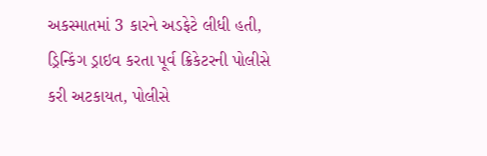અકસ્માતમાં 3 કારને અડફેટે લીધી હતી, ડ્રિન્કિંગ ડ્રાઇવ કરતા પૂર્વ ક્રિકેટરની પોલીસે કરી અટકાયત, પોલીસે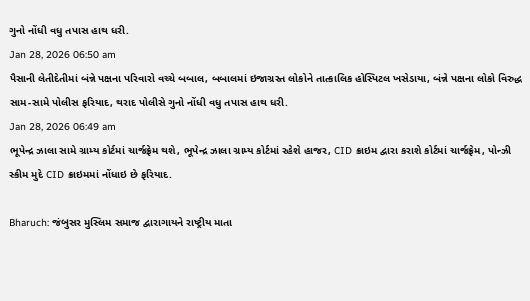ગુનો નોંધી વધુ તપાસ હાથ ધરી.
Jan 28, 2026 06:50 am
પૈસાની લેતીદેતીમાં બંન્ને પક્ષના પરિવારો વચ્ચે બબાલ, બબાલમાં ઇજાગ્રસ્ત લોકોને તાત્કાલિક હોસ્પિટલ ખસેડાયા, બંન્ને પક્ષના લોકો વિરુદ્ધ સામ-સામે પોલીસ ફરિયાદ, થરાદ પોલીસે ગુનો નોંધી વધુ તપાસ હાથ ધરી.
Jan 28, 2026 06:49 am
ભૂપેન્દ્ર ઝાલા સામે ગ્રામ્ય કોર્ટમાં ચાર્જફ્રેમ થશે, ભૂપેન્દ્ર ઝાલા ગ્રામ્ય કોર્ટમાં રહેશે હાજર, CID ક્રાઇમ દ્વારા કરાશે કોર્ટમાં ચાર્જફ્રેમ, પોન્ઝી સ્કીમ મુદે CID ક્રાઇમમાં નોંધાઇ છે ફરિયાદ.

Bharuch: જંબુસર મુસ્લિમ સમાજ દ્વારાગાયને રાષ્ટ્રીય માતા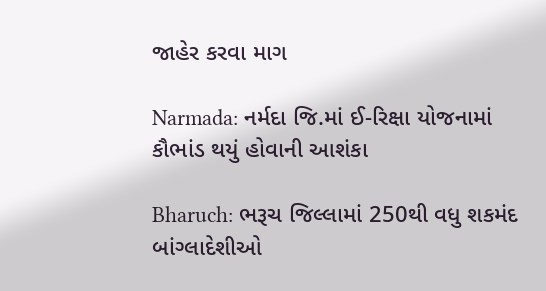જાહેર કરવા માગ

Narmada: નર્મદા જિ.માં ઈ-રિક્ષા યોજનામાં કૌભાંડ થયું હોવાની આશંકા

Bharuch: ભરૂચ જિલ્લામાં 250થી વધુ શકમંદ બાંગ્લાદેશીઓ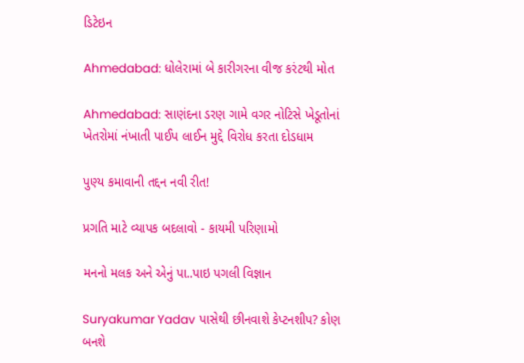ડિટેઇન

Ahmedabad: ધોલેરામાં બે કારીગરના વીજ કરંટથી મોત

Ahmedabad: સાણંદના ડરણ ગામે વગર નોટિસે ખેડૂતોનાં ખેતરોમાં નંખાતી પાઈપ લાઈન મુદ્દે વિરોધ કરતા દોડધામ

પુણ્ય કમાવાની તદ્દન નવી રીત!

પ્રગતિ માટે વ્યાપક બદલાવો - કાયમી પરિણામો

મનનો મલક અને એનું પા..પાઇ પગલી વિજ્ઞાન

Suryakumar Yadav પાસેથી છીનવાશે કેપ્ટનશીપ? કોણ બનશે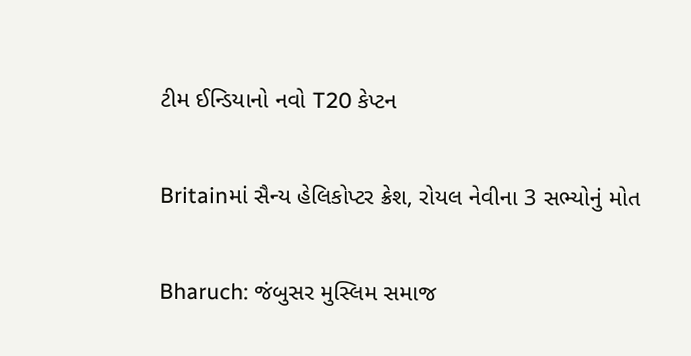ટીમ ઈન્ડિયાનો નવો T20 કેપ્ટન

Britainમાં સૈન્ય હેલિકોપ્ટર ક્રેશ, રોયલ નેવીના 3 સભ્યોનું મોત

Bharuch: જંબુસર મુસ્લિમ સમાજ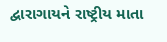દ્વારાગાયને રાષ્ટ્રીય માતા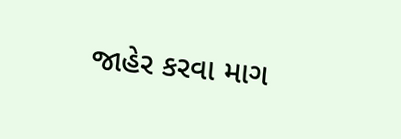જાહેર કરવા માગ